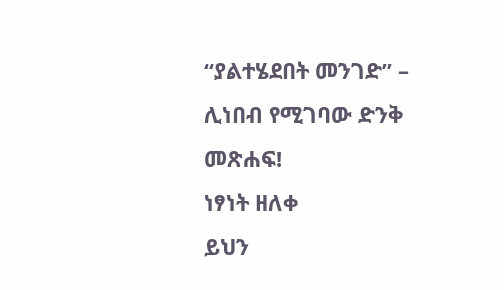“ያልተሄደበት መንገድ” – ሊነበብ የሚገባው ድንቅ መጽሐፍ!
ነፃነት ዘለቀ
ይህን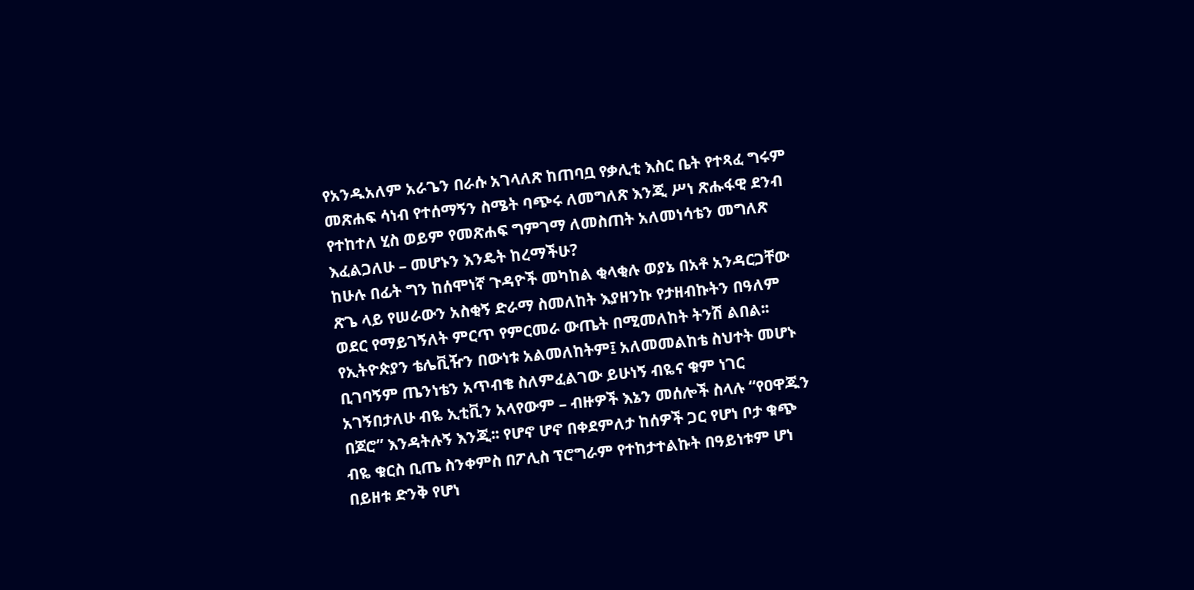የአንዱአለም አራጌን በራሱ አገላለጽ ከጠባቧ የቃሊቲ እስር ቤት የተጻፈ ግሩም መጽሐፍ ሳነብ የተሰማኝን ስሜት ባጭሩ ለመግለጽ እንጂ ሥነ ጽሑፋዊ ደንብ የተከተለ ሂስ ወይም የመጽሐፍ ግምገማ ለመስጠት አለመነሳቴን መግለጽ እፈልጋለሁ – መሆኑን እንዴት ከረማችሁ?
ከሁሉ በፊት ግን ከሰሞነኛ ጉዳዮች መካከል ቂላቂሉ ወያኔ በአቶ አንዳርጋቸው ጽጌ ላይ የሠራውን አስቂኝ ድራማ ስመለከት እያዘንኩ የታዘብኩትን በዓለም ወደር የማይገኝለት ምርጥ የምርመራ ውጤት በሚመለከት ትንሽ ልበል፡፡
የኢትዮጵያን ቴሌቪዥን በውነቱ አልመለከትም፤ አለመመልከቴ ስህተት መሆኑ ቢገባኝም ጤንነቴን አጥብቄ ስለምፈልገው ይሁነኝ ብዬና ቁም ነገር አገኝበታለሁ ብዬ ኢቲቪን አላየውም – ብዙዎች እኔን መሰሎች ስላሉ “የዐዋጁን በጆሮ” እንዳትሉኝ እንጂ፡፡ የሆኖ ሆኖ በቀደምለታ ከሰዎች ጋር የሆነ ቦታ ቁጭ ብዬ ቁርስ ቢጤ ስንቀምስ በፖሊስ ፕሮግራም የተከታተልኩት በዓይነቱም ሆነ በይዘቱ ድንቅ የሆነ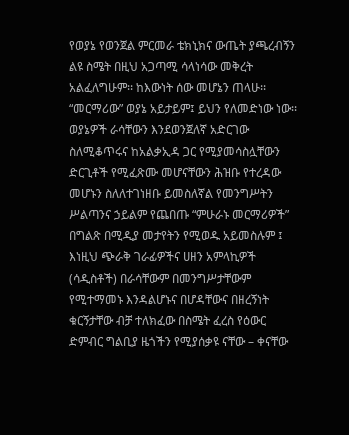የወያኔ የወንጀል ምርመራ ቴክኒክና ውጤት ያጫረብኝን ልዩ ስሜት በዚህ አጋጣሚ ሳላነሳው መቅረት አልፈለግሁም፡፡ ከእውነት ሰው መሆኔን ጠላሁ፡፡
“መርማሪው” ወያኔ አይታይም፤ ይህን የለመድነው ነው፡፡ ወያኔዎች ራሳቸውን እንደወንጀለኛ አድርገው ስለሚቆጥሩና ከአልቃኢዳ ጋር የሚያመሳስሏቸውን ድርጊቶች የሚፈጽሙ መሆናቸውን ሕዝቡ የተረዳው መሆኑን ስለለተገነዘቡ ይመስለኛል የመንግሥትን ሥልጣንና ኃይልም የጨበጡ “ምሁራኑ መርማሪዎች” በግልጽ በሚዲያ መታየትን የሚወዱ አይመስሉም ፤ እነዚህ ጭራቅ ገራፊዎችና ሀዘን አምላኪዎች (ሳዲስቶች) በራሳቸውም በመንግሥታቸውም የሚተማመኑ እንዳልሆኑና በሆዳቸውና በዘረኝነት ቁርኝታቸው ብቻ ተለክፈው በስሜት ፈረስ የዕውር ድምብር ግልቢያ ዜጎችን የሚያሰቃዩ ናቸው – ቀናቸው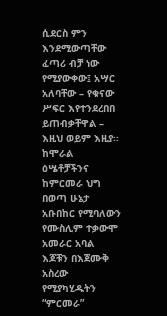ሲደርስ ምን እንደሚውጣቸው ፈጣሪ ብቻ ነው የሚያውቀው፤ አሣር አለባቸው – የቁናው ሥፍር እየተንደረበበ ይጠብቃቸዋል – እዚህ ወይም እዚያ፡፡ ከሞራል ዕሤቶቻችንና ከምርመራ ህግ በወጣ ሁኔታ አቡበከር የሚባለውን የሙስሊም ተቃውሞ አመራር አባል እጆቹን በእጀሙቅ አስረው የሚያካሂዱትን “ምርመራ”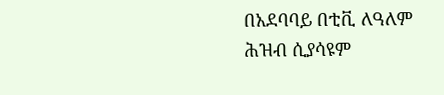በአደባባይ በቲቪ ለዓለም ሕዝብ ሲያሳዩም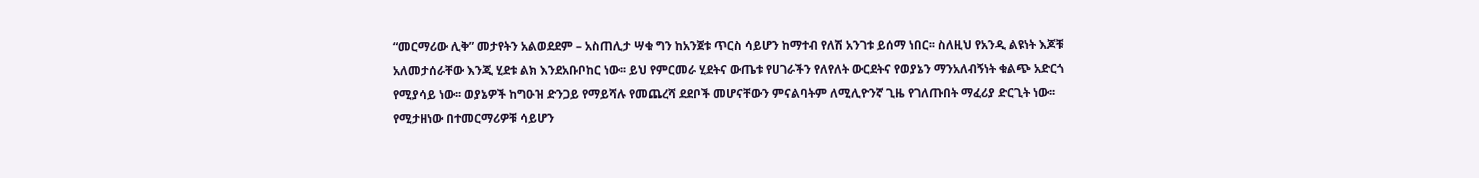“መርማሪው ሊቅ” መታየትን አልወደደም – አስጠሊታ ሣቁ ግን ከአንጀቱ ጥርስ ሳይሆን ከማተብ የለሽ አንገቱ ይሰማ ነበር፡፡ ስለዚህ የአንዲ ልዩነት እጆቹ አለመታሰራቸው እንጂ ሂደቱ ልክ እንደአቡቦከር ነው፡፡ ይህ የምርመራ ሂደትና ውጤቱ የሀገራችን የለየለት ውርደትና የወያኔን ማንአለብኝነት ቁልጭ አድርጎ የሚያሳይ ነው፡፡ ወያኔዎች ከግዑዝ ድንጋይ የማይሻሉ የመጨረሻ ደደቦች መሆናቸውን ምናልባትም ለሚሊዮንኛ ጊዜ የገለጡበት ማፈሪያ ድርጊት ነው፡፡ የሚታዘነው በተመርማሪዎቹ ሳይሆን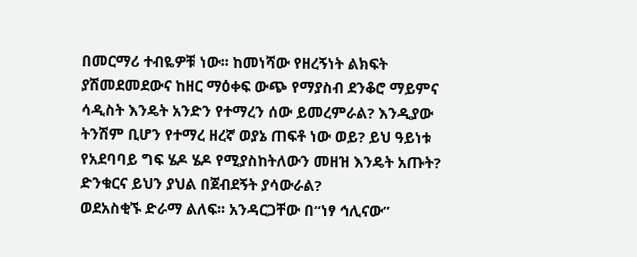በመርማሪ ተብዬዎቹ ነው፡፡ ከመነሻው የዘረኝነት ልክፍት ያሽመደመደውና ከዘር ማዕቀፍ ውጭ የማያስብ ደንቆሮ ማይምና ሳዲስት እንዴት አንድን የተማረን ሰው ይመረምራል? እንዲያው ትንሽም ቢሆን የተማረ ዘረኛ ወያኔ ጠፍቶ ነው ወይ? ይህ ዓይነቱ የአደባባይ ግፍ ሄዶ ሄዶ የሚያስከትለውን መዘዝ እንዴት አጡት? ድንቁርና ይህን ያህል በጀብደኝት ያሳውራል?
ወደአስቂኙ ድራማ ልለፍ፡፡ አንዳርጋቸው በ“ነፃ ኅሊናው”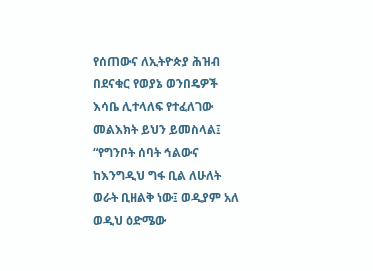የሰጠውና ለኢትዮጵያ ሕዝብ በደናቁር የወያኔ ወንበዴዎች እሳቤ ሊተላለፍ የተፈለገው መልእክት ይህን ይመስላል፤ “የግንቦት ሰባት ኅልውና ከእንግዲህ ግፋ ቢል ለሁለት ወራት ቢዘልቅ ነው፤ ወዲያም አለ ወዲህ ዕድሜው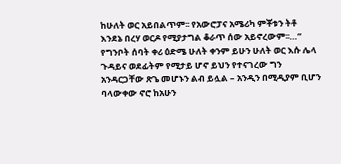ከሁለት ወር አይበልጥም፡፡ የአውሮፓና አሜሪካ ምቾቱን ትቶ እንደኔ በረሃ ወርዶ የሚያታግል ቆራጥ ሰው አይኖረውም፡፡…” የግንቦት ሰባት ቀሪ ዕድሜ ሁለት ቀንም ይሁን ሁለት ወር እሱ ሌላ ጉዳይና ወደፊትም የሚታይ ሆኖ ይህን የተናገረው ግን አንዳርጋቸው ጽጌ መሆኑን ልብ ይሏል – አንዲን በሚዲያም ቢሆን ባላውቀው ኖሮ ከአሁን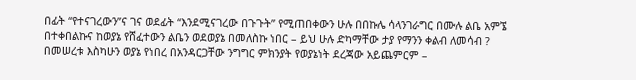በፊት “የተናገረውን”ና ገና ወደፊት “እንደሚናገረው በጉጉት” የሚጠበቀውን ሁሉ በበኩሌ ሳላንገራግር በሙሉ ልቤ አምኜ በተቀበልኩና ከወያኔ የሸፈተውን ልቤን ወደወያኔ በመለስኩ ነበር – ይህ ሁሉ ድካማቸው ታያ የማንን ቀልብ ለመሳብ ? በመሠረቱ እስካሁን ወያኔ የነበረ በአንዳርጋቸው ንግግር ምክንያት የወያኔነት ደረጃው አይጨምርም –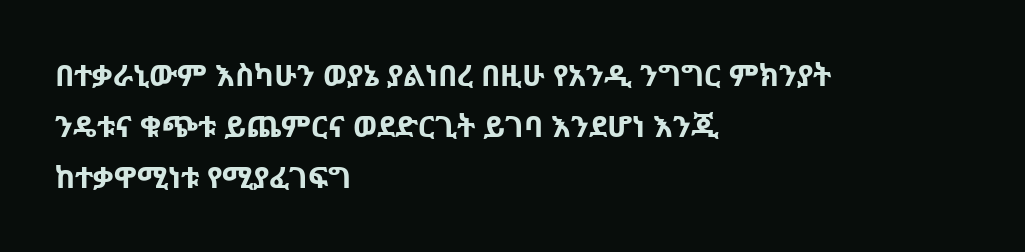በተቃራኒውም እስካሁን ወያኔ ያልነበረ በዚሁ የአንዲ ንግግር ምክንያት ንዴቱና ቁጭቱ ይጨምርና ወደድርጊት ይገባ እንደሆነ እንጂ ከተቃዋሚነቱ የሚያፈገፍግ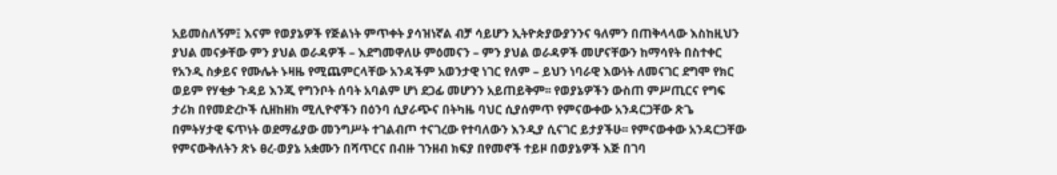አይመስለኝም፤ እናም የወያኔዎች የጅልነት ምጥቀት ያሳዝነኛል ብቻ ሳይሆን ኢትዮጵያውያንንና ዓለምን በጠቅላላው እስከዚህን ያህል መናቃቸው ምን ያህል ወራዳዎች – እደግመዋለሁ ምዕመናን – ምን ያህል ወራዳዎች መሆናቸውን ከማሳየት በስተቀር የአንዲ ስቃይና የሙሌት ኑዛዜ የሚጨምርላቸው አንዳችም አወንታዊ ነገር የለም – ይህን ነባራዊ እውነት ለመናገር ደግሞ የክር ወይም የሃቂቃ ጉዳይ እንጂ የግንቦት ሰባት አባልም ሆነ ደጋፊ መሆንን አይጠይቅም፡፡ የወያኔዎችን ውስጠ ምሥጢርና የግፍ ታሪክ በየመድረኮች ሲዘከዘክ ሚሊዮኖችን በዕንባ ሲያራጭና በትካዜ ባህር ሲያሰምጥ የምናውቀው አንዳርጋቸው ጽጌ በምትሃታዊ ፍጥነት ወደማፊያው መንግሥት ተገልብጦ ተናገረው የተባለውን እንዲያ ሲናገር ይታያችሁ፡፡ የምናውቀው አንዳርጋቸው የምናውቅለትን ጽኑ ፀረ-ወያኔ አቋሙን በሻጥርና በብዙ ገንዘብ ክፍያ በየመኖች ተይዞ በወያኔዎች እጅ በገባ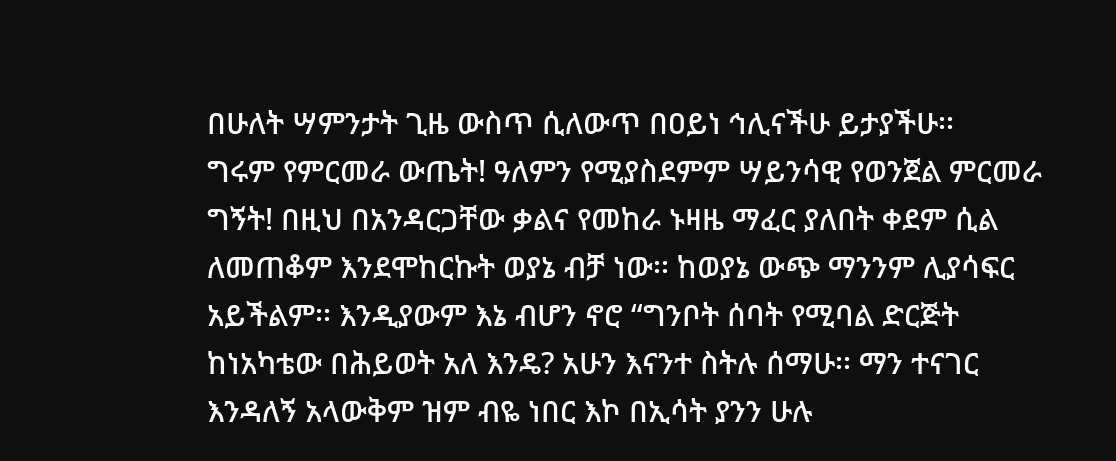በሁለት ሣምንታት ጊዜ ውስጥ ሲለውጥ በዐይነ ኅሊናችሁ ይታያችሁ፡፡
ግሩም የምርመራ ውጤት! ዓለምን የሚያስደምም ሣይንሳዊ የወንጀል ምርመራ ግኝት! በዚህ በአንዳርጋቸው ቃልና የመከራ ኑዛዜ ማፈር ያለበት ቀደም ሲል ለመጠቆም እንደሞከርኩት ወያኔ ብቻ ነው፡፡ ከወያኔ ውጭ ማንንም ሊያሳፍር አይችልም፡፡ እንዲያውም እኔ ብሆን ኖሮ “ግንቦት ሰባት የሚባል ድርጅት ከነአካቴው በሕይወት አለ እንዴ? አሁን እናንተ ስትሉ ሰማሁ፡፡ ማን ተናገር እንዳለኝ አላውቅም ዝም ብዬ ነበር እኮ በኢሳት ያንን ሁሉ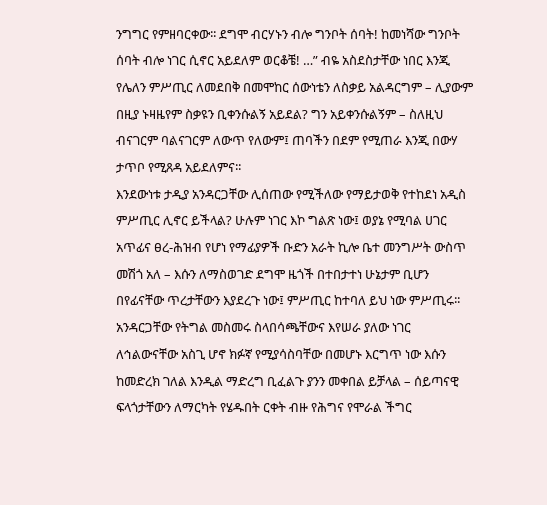ንግግር የምዘባርቀው፡፡ ደግሞ ብርሃኑን ብሎ ግንቦት ሰባት! ከመነሻው ግንቦት ሰባት ብሎ ነገር ሲኖር አይደለም ወርቆቼ! …” ብዬ አስደስታቸው ነበር እንጂ የሌለን ምሥጢር ለመደበቅ በመሞከር ሰውነቴን ለስቃይ አልዳርግም – ሊያውም በዚያ ኑዛዜየም ስቃዩን ቢቀንሱልኝ አይደል? ግን አይቀንሱልኝም – ስለዚህ ብናገርም ባልናገርም ለውጥ የለውም፤ ጠባችን በደም የሚጠራ እንጂ በውሃ ታጥቦ የሚጸዳ አይደለምና፡፡
እንደውነቱ ታዲያ አንዳርጋቸው ሊሰጠው የሚችለው የማይታወቅ የተከደነ አዲስ ምሥጢር ሊኖር ይችላል? ሁሉም ነገር እኮ ግልጽ ነው፤ ወያኔ የሚባል ሀገር አጥፊና ፀረ-ሕዝብ የሆነ የማፊያዎች ቡድን አራት ኪሎ ቤተ መንግሥት ውስጥ መሽጎ አለ – እሱን ለማስወገድ ደግሞ ዜጎች በተበታተነ ሁኔታም ቢሆን በየፊናቸው ጥረታቸውን እያደረጉ ነው፤ ምሥጢር ከተባለ ይህ ነው ምሥጢሩ፡፡ አንዳርጋቸው የትግል መስመሩ ስላበሳጫቸውና እየሠራ ያለው ነገር ለኅልውናቸው አስጊ ሆኖ ክፉኛ የሚያሳስባቸው በመሆኑ እርግጥ ነው እሱን ከመድረክ ገለል እንዲል ማድረግ ቢፈልጉ ያንን መቀበል ይቻላል – ሰይጣናዊ ፍላጎታቸውን ለማርካት የሄዱበት ርቀት ብዙ የሕግና የሞራል ችግር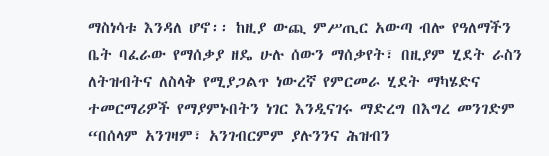ማስነሳቱ እንዳለ ሆኖ፡፡ ከዚያ ውጪ ምሥጢር አውጣ ብሎ የዓለማችን ቤት ባፈራው የማሰቃያ ዘዴ ሁሉ ሰውን ማሰቃየት፣ በዚያም ሂደት ራስን ለትዝብትና ለስላቅ የሚያጋልጥ ነውረኛ የምርመራ ሂደት ማካሄድና ተመርማሪዎች የማያምኑበትን ነገር እንዲናገሩ ማድረግ በእግረ መንገድም “በሰላም አንገዛም፣ አንገብርምም ያሉንንና ሕዝብን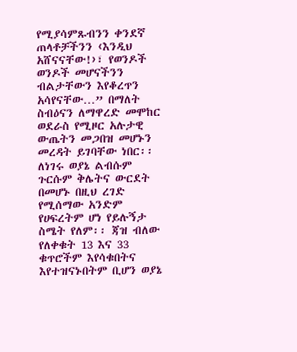የሚያሳምጹብንን ቀንደኛ ጠላቶቻችንን ‹እንዲህ አሸናናቸው!›፣ የወንዶች ወንዶች መሆናችንን ብልታቸውን እየቆረጥን አሳየናቸው…” በማለት ስብዕናን ለማዋረድ መሞከር ወደራስ የሚዞር አሉታዊ ውጤትን መጋበዝ መሆኑን መረዳት ይገባቸው ነበር፡፡ ለነገሩ ወያኔ ልብሱም ጉርሱም ቅሌትና ውርደት በመሆኑ በዚህ ረገድ የሚሰማው አንድም የሀፍረትም ሆነ የይሉኝታ ስሜት የለም፡፡ ጃዝ ብለው የለቀቁት 13 እና 33 ቁጥሮችም እየሳቁበትና እየተዝናኑበትም ቢሆን ወያኔ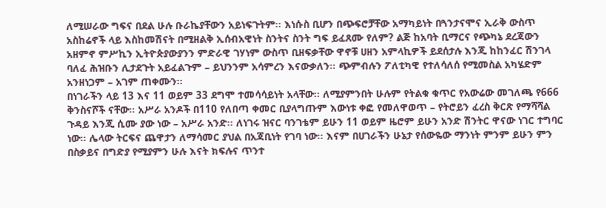ለሚሠራው ግፍና በደል ሁሉ ቡራኬያቸውን አይነፍጉትም፡፡ እነሱስ ቢሆን በጭፍሮቻቸው አማካይነት በጓንታናሞና ኢራቅ ውስጥ አስከሬኖች ላይ እስከመሽናት በሚዘልቅ ኢሰብአዊነት ስንትና ስንት ግፍ ይፈጸሙ የለም? ልጅ ከአባት ቢማርና የጭካኔ ደረጃውን አዘምኖ ምሥኪን ኢትዮጵያውያንን ምድራዊ ገሃነም ውስጥ ቢዘፍቃቸው ዋኖቹ ሀዘን አምላኪዎች ይደሰታሉ እንጂ ከከንፈር ሽንገላ ባለፈ ሕዝቡን ሊታደጉት አይፈልጉም – ይህንንም አሳምረን እናውቃለን፡፡ ጭምብሉን ፖለቲካዊ የተለሳለሰ የሚመስል አካሄድም አንዘነጋም – አገም ጠቀሙን፡፡
በነገራችን ላይ 13 እና 11 ወይም 33 ደግሞ ተመሳሳይነት አላቸው፡፡ ለሚያምንበት ሁሉም የትልቁ ቁጥር የአውሬው መገለጫ የ666 ቅንስናሾች ናቸው፡፡ አሥራ አንዶች በ110 የለበጣ ቀመር ቢያላግጡም እውነቱ ቀፎ የመለዋወጥ – የትሮይን ፈረስ ቅርጽ የማሻሻል ጉዳይ እንጂ ሲሙ ያው ነው – አሥራ አንድ፡፡ ለነገሩ ዝናር ባንገቴም ይሁን 11 ወይም ዜሮም ይሁን አንድ ሽንትር ዋናው ነገር ተግባር ነው፡፡ ሌላው ትርፍና ጨዋታን ለማሳመር ያህል በአጃቢነት የገባ ነው፡፡ እናም በሀገራችን ሁኔታ የሰውዬው ማንነት ምንም ይሁን ምን በስቃይና በግድያ የሚያምን ሁሉ እናት ክፍሉና ጥንተ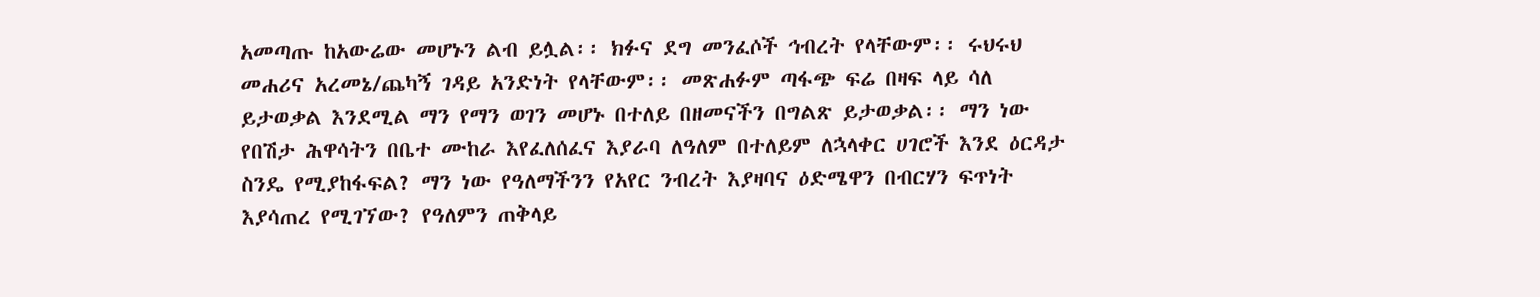አመጣጡ ከአውሬው መሆኑን ልብ ይሏል፡፡ ክፉና ደግ መንፈሶች ኅብረት የላቸውም፡፡ ሩህሩህ መሐሪና አረመኔ/ጨካኝ ገዳይ አንድነት የላቸውም፡፡ መጽሐፉም ጣፋጭ ፍሬ በዛፍ ላይ ሳለ ይታወቃል እንደሚል ማን የማን ወገን መሆኑ በተለይ በዘመናችን በግልጽ ይታወቃል፡፡ ማን ነው የበሽታ ሕዋሳትን በቤተ ሙከራ እየፈለሰፈና እያራባ ለዓለም በተለይም ለኋላቀር ሀገሮች እንደ ዕርዳታ ስንዴ የሚያከፋፍል? ማን ነው የዓለማችንን የአየር ንብረት እያዛባና ዕድሜዋን በብርሃን ፍጥነት እያሳጠረ የሚገኘው? የዓለምን ጠቅላይ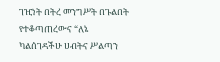ገዢነት በትረ መንግሥት በጉልበት የተቆጣጠረውና “ለኔ ካልሰገዳችሁ ሀብትና ሥልጣን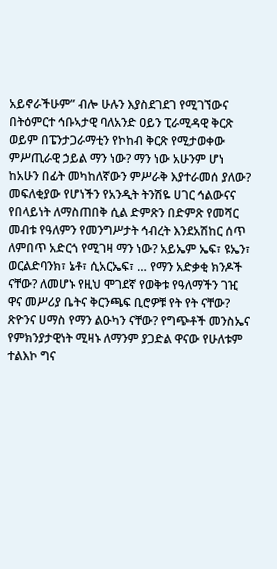አይኖራችሁም” ብሎ ሁሉን እያስደገደገ የሚገኘውና በትዕምርተ ኅቡኣታዊ ባለአንድ ዐይን ፒራሚዳዊ ቅርጽ ወይም በፔንታጋራማቲን የኮከብ ቅርጽ የሚታወቀው ምሥጢራዊ ኃይል ማን ነው? ማን ነው አሁንም ሆነ ከአሁን በፊት መካከለኛውን ምሥራቅ እያተራመሰ ያለው? መፍለቂያው የሆነችን የአንዲት ትንሽዬ ሀገር ኅልውናና የበላይነት ለማስጠበቅ ሲል ድምጽን በድምጽ የመሻር መብቱ የዓለምን የመንግሥታት ኅብረት እንደአሽከር ሰጥ ለምበጥ አድርጎ የሚገዛ ማን ነው? አይኤም ኤፍ፣ ዩኤን፣ ወርልድባንክ፣ ኔቶ፣ ሲአርኤፍ፣ … የማን አድቃቂ ክንዶች ናቸው? ለመሆኑ የዚህ ሞገደኛ የወቅቱ የዓለማችን ገዢ ዋና መሥሪያ ቤትና ቅርንጫፍ ቢሮዎቹ የት የት ናቸው? ጽዮንና ሀማስ የማን ልዑካን ናቸው? የግጭቶች መንስኤና የምክንያታዊነት ሚዛኑ ለማንም ያጋድል ዋናው የሁለቱም ተልእኮ ግና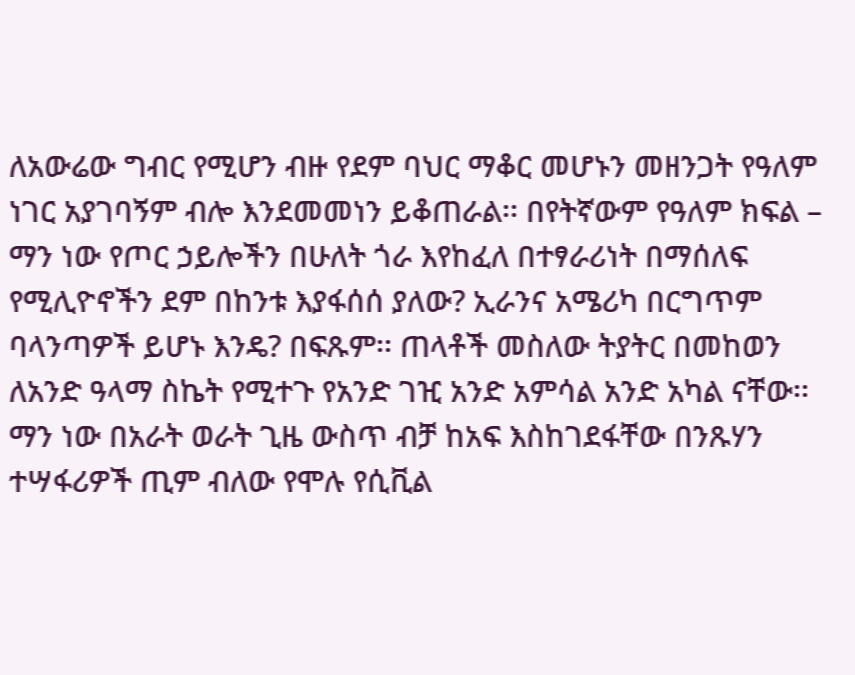ለአውሬው ግብር የሚሆን ብዙ የደም ባህር ማቆር መሆኑን መዘንጋት የዓለም ነገር አያገባኝም ብሎ እንደመመነን ይቆጠራል፡፡ በየትኛውም የዓለም ክፍል – ማን ነው የጦር ኃይሎችን በሁለት ጎራ እየከፈለ በተፃራሪነት በማሰለፍ የሚሊዮኖችን ደም በከንቱ እያፋሰሰ ያለው? ኢራንና አሜሪካ በርግጥም ባላንጣዎች ይሆኑ እንዴ? በፍጹም፡፡ ጠላቶች መስለው ትያትር በመከወን ለአንድ ዓላማ ስኬት የሚተጉ የአንድ ገዢ አንድ አምሳል አንድ አካል ናቸው፡፡ ማን ነው በአራት ወራት ጊዜ ውስጥ ብቻ ከአፍ እስከገደፋቸው በንጹሃን ተሣፋሪዎች ጢም ብለው የሞሉ የሲቪል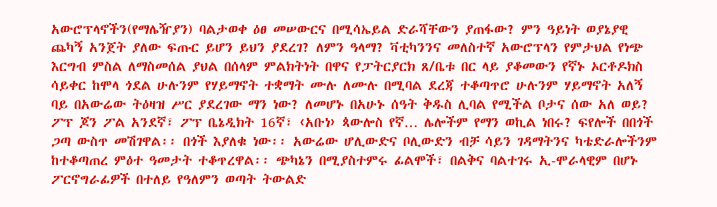አውሮፕላኖችን(የማሌዥያን) ባልታወቀ ዕፀ መሠውርና በሚሳኤይል ድራሻቸውን ያጠፋው? ምን ዓይነት ወያኔያዊ ጨካኝ አንጀት ያለው ፍጡር ይሆን ይህን ያደረገ? ለምን ዓላማ? ቫቲካንንና መለስተኛ አውሮፕላን የምታህል የነጭ እርግብ ምስል ለማስመሰል ያህል በሰላም ምልክትነት በዋና የፓትርያርክ ጸ/ቤቱ በር ላይ ያቆመውን የኛኑ ኦርቶዶክስ ሳይቀር ከሞላ ጎደል ሁሉንም የሃይማኖት ተቋማት ሙሉ ለሙሉ በሚባል ደረጃ ተቆጣጥሮ ሁሉንም ሃይማኖት አለኝ ባይ በአውሬው ትዕዛዝ ሥር ያደረገው ማን ነው? ለመሆኑ በአሁኑ ሰዓት ቅዱስ ሊባል የሚችል ቦታና ሰው አለ ወይ? ፖፕ ጆን ፖል አንደኛ፣ ፖፕ ቤኔዲክት 16ኛ፣ ‹አቡነ› ጳውሎስ የኛ… ሌሎችም የማን ወኪል ነበሩ? ፍየሎች በበጎች ጋጣ ውስጥ መሽገዋል፡፡ በጎች እያለቁ ነው፡፡ አውሬው ሆሊውድና ቦሊውድን ብቻ ሳይን ገዳማትንና ካቴድራሎችንም ከተቆጣጠረ ምዕተ ዓመታት ተቆጥረዋል፡፡ ጭካኔን በሚያስተምሩ ፊልሞች፣ በልቅና ባልተገሩ ኢ-ሞራላዊም በሆኑ ፖርኖግራፊዎች በተለይ የዓለምን ወጣት ትውልድ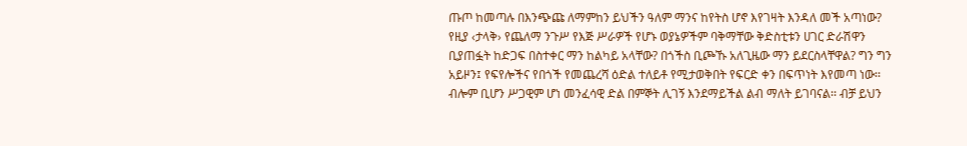ጡጦ ከመጣሉ በእንጭጩ ለማምከን ይህችን ዓለም ማንና ከየትስ ሆኖ እየገዛት እንዳለ መች አጣነው? የዚያ ‹ታላቅ› የጨለማ ንጉሥ የእጅ ሥራዎች የሆኑ ወያኔዎችም ባቅማቸው ቅድስቲቱን ሀገር ድራሽዋን ቢያጠፏት ከድጋፍ በስተቀር ማን ከልካይ አላቸው? በጎችስ ቢጮኹ አለጊዜው ማን ይደርስላቸዋል? ግን ግን አይዞን፤ የፍየሎችና የበጎች የመጨረሻ ዕድል ተለይቶ የሚታወቅበት የፍርድ ቀን በፍጥነት እየመጣ ነው፡፡ ብሎም ቢሆን ሥጋዊም ሆነ መንፈሳዊ ድል በምኞት ሊገኝ እንደማይችል ልብ ማለት ይገባናል፡፡ ብቻ ይህን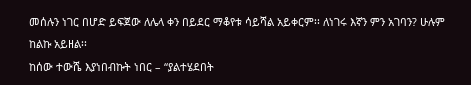መሰሉን ነገር በሆድ ይፍጀው ለሌላ ቀን በይደር ማቆየቱ ሳይሻል አይቀርም፡፡ ለነገሩ እኛን ምን አገባን? ሁሉም ከልኩ አይዘል፡፡
ከሰው ተውሼ እያነበብኩት ነበር – “ያልተሄደበት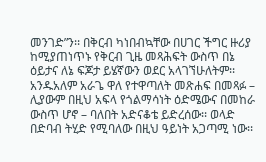መንገድ”ን፡፡ በቅርብ ካነበብኳቸው በሀገር ችግር ዙሪያ ከሚያጠነጥኑ የቅርብ ጊዜ መጻሕፍት ውስጥ በኔ ዕይታና ለኔ ፍጆታ ይሄኛውን ወደር አላገኘሁለትም፡፡ አንዱአለም አራጌ ዋለ የተዋጣለት መጽሐፍ በመጻፉ – ሊያውም በዚህ አፍላ የጎልማሳነት ዕድሜውና በመከራ ውስጥ ሆኖ – ባለበት አድናቆቴ ይድረሰው፡፡ ወላድ በድባብ ትሂድ የሚባለው በዚህ ዓይነት አጋጣሚ ነው፡፡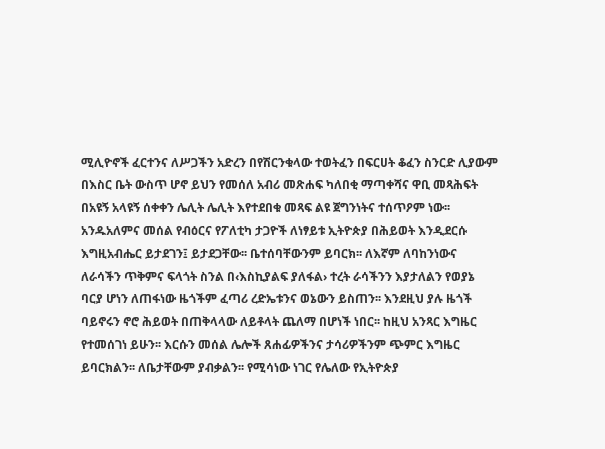ሚሊዮኖች ፈርተንና ለሥጋችን አድረን በየሽርንቁላው ተወትፈን በፍርሀት ቆፈን ስንርድ ሊያውም በእስር ቤት ውስጥ ሆኖ ይህን የመሰለ አብሪ መጽሐፍ ካለበቂ ማጣቀሻና ዋቢ መጻሕፍት በአዩኝ አላዩኝ ሰቀቀን ሌሊት ሌሊት እየተደበቁ መጻፍ ልዩ ጀግንነትና ተሰጥዖም ነው፡፡ አንዱአለምና መሰል የብዕርና የፖለቲካ ታጋዮች ለነፃይቱ ኢትዮጵያ በሕይወት እንዲደርሱ እግዚአብሔር ይታደገን፤ ይታደጋቸው፡፡ ቤተሰባቸውንም ይባርክ፡፡ ለእኛም ለባከንነውና ለራሳችን ጥቅምና ፍላጎት ስንል በ‹እስኪያልፍ ያለፋል› ተረት ራሳችንን እያታለልን የወያኔ ባርያ ሆነን ለጠፋነው ዜጎችም ፈጣሪ ረድኤቱንና ወኔውን ይስጠን፡፡ እንደዚህ ያሉ ዜጎች ባይኖሩን ኖሮ ሕይወት በጠቅላላው ለይቶላት ጨለማ በሆነች ነበር፡፡ ከዚህ አንጻር እግዜር የተመሰገነ ይሁን፡፡ እርሱን መሰል ሌሎች ጸሐፊዎችንና ታሳሪዎችንም ጭምር እግዜር ይባርክልን፡፡ ለቤታቸውም ያብቃልን፡፡ የሚሳነው ነገር የሌለው የኢትዮጵያ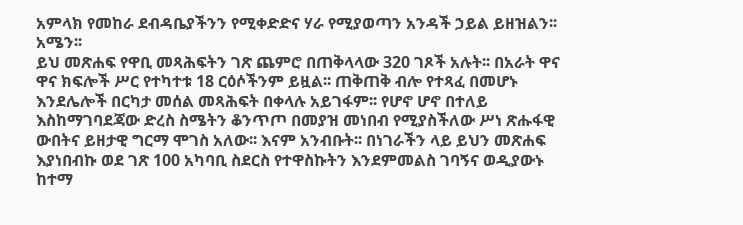አምላክ የመከራ ደብዳቤያችንን የሚቀድድና ሃራ የሚያወጣን አንዳች ኃይል ይዘዝልን፡፡ አሜን፡፡
ይህ መጽሐፍ የዋቢ መጻሕፍትን ገጽ ጨምሮ በጠቅላላው 320 ገጾች አሉት፡፡ በአራት ዋና ዋና ክፍሎች ሥር የተካተቱ 18 ርዕሶችንም ይዟል፡፡ ጠቅጠቅ ብሎ የተጻፈ በመሆኑ እንደሌሎች በርካታ መሰል መጻሕፍት በቀላሉ አይገፋም፡፡ የሆኖ ሆኖ በተለይ እስከማገባደጃው ድረስ ስሜትን ቆንጥጦ በመያዝ መነበብ የሚያስችለው ሥነ ጽሑፋዊ ውበትና ይዘታዊ ግርማ ሞገስ አለው፡፡ እናም አንብቡት፡፡ በነገራችን ላይ ይህን መጽሐፍ እያነበብኩ ወደ ገጽ 100 አካባቢ ስደርስ የተዋስኩትን እንደምመልስ ገባኝና ወዲያውኑ ከተማ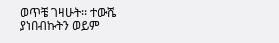ወጥቼ ገዛሁት፡፡ ተውሼ ያነበብኩትን ወይም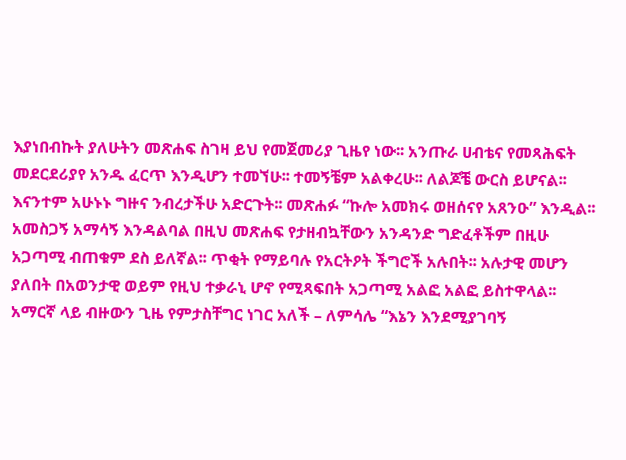እያነበብኩት ያለሁትን መጽሐፍ ስገዛ ይህ የመጀመሪያ ጊዜየ ነው፡፡ አንጡራ ሀብቴና የመጻሕፍት መደርደሪያየ አንዱ ፈርጥ እንዲሆን ተመኘሁ፡፡ ተመኝቼም አልቀረሁ፡፡ ለልጆቼ ውርስ ይሆናል፡፡ እናንተም አሁኑኑ ግዙና ንብረታችሁ አድርጉት፡፡ መጽሐፉ “ኩሎ አመክሩ ወዘሰናየ አጸንዑ” እንዲል፡፡
አመስጋኝ አማሳኝ እንዳልባል በዚህ መጽሐፍ የታዘብኳቸውን አንዳንድ ግድፈቶችም በዚሁ አጋጣሚ ብጠቁም ደስ ይለኛል፡፡ ጥቂት የማይባሉ የአርትዖት ችግሮች አሉበት፡፡ አሉታዊ መሆን ያለበት በአወንታዊ ወይም የዚህ ተቃራኒ ሆኖ የሚጻፍበት አጋጣሚ አልፎ አልፎ ይስተዋላል፡፡ አማርኛ ላይ ብዙውን ጊዜ የምታስቸግር ነገር አለች – ለምሳሌ “እኔን እንደሚያገባኝ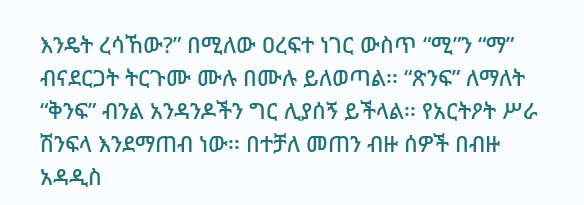እንዴት ረሳኸው?” በሚለው ዐረፍተ ነገር ውስጥ “ሚ”ን “ማ” ብናደርጋት ትርጉሙ ሙሉ በሙሉ ይለወጣል፡፡ “ጽንፍ” ለማለት “ቅንፍ” ብንል አንዳንዶችን ግር ሊያሰኝ ይችላል፡፡ የአርትዖት ሥራ ሽንፍላ እንደማጠብ ነው፡፡ በተቻለ መጠን ብዙ ሰዎች በብዙ አዳዲስ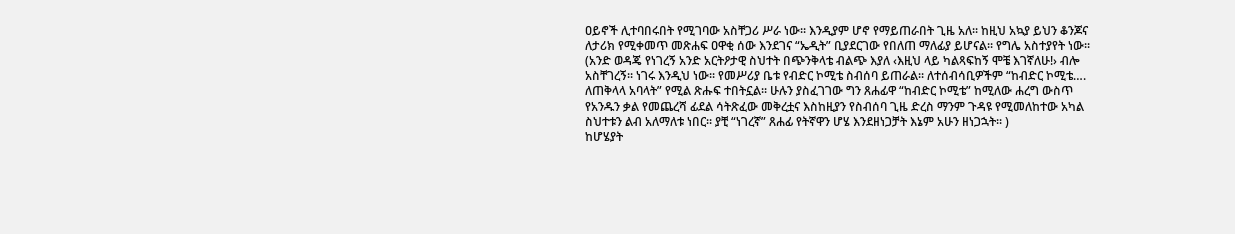ዐይኖች ሊተባበሩበት የሚገባው አስቸጋሪ ሥራ ነው፡፡ እንዲያም ሆኖ የማይጠራበት ጊዜ አለ፡፡ ከዚህ አኳያ ይህን ቆንጆና ለታሪክ የሚቀመጥ መጽሐፍ ዐዋቂ ሰው እንደገና “ኤዲት” ቢያደርገው የበለጠ ማለፊያ ይሆናል፡፡ የግሌ አስተያየት ነው፡፡ (አንድ ወዳጄ የነገረኝ አንድ አርትዖታዊ ስህተት በጭንቅላቴ ብልጭ እያለ ‹እዚህ ላይ ካልጻፍከኝ ሞቼ እገኛለሁ!› ብሎ አስቸገረኝ፡፡ ነገሩ እንዲህ ነው፡፡ የመሥሪያ ቤቱ የብድር ኮሚቴ ስብሰባ ይጠራል፡፡ ለተሰብሳቢዎችም “ከብድር ኮሚቴ…. ለጠቅላላ አባላት” የሚል ጽሑፍ ተበትኗል፡፡ ሁሉን ያስፈገገው ግን ጸሐፊዋ “ከብድር ኮሚቴ” ከሚለው ሐረግ ውስጥ የአንዱን ቃል የመጨረሻ ፊደል ሳትጽፈው መቅረቷና እስከዚያን የስብሰባ ጊዜ ድረስ ማንም ጉዳዩ የሚመለከተው አካል ስህተቱን ልብ አለማለቱ ነበር፡፡ ያቺ “ነገረኛ” ጸሐፊ የትኛዋን ሆሄ እንደዘነጋቻት እኔም አሁን ዘነጋኋት፡፡ )
ከሆሄያት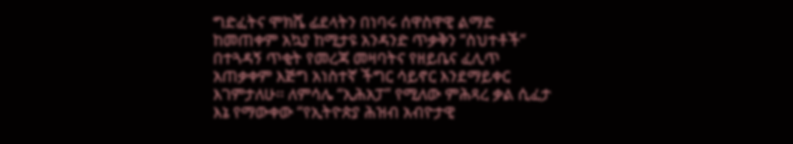ግድፈትና ሞክሼ ፊደላትን በነባሩ ሰዋስዋዊ ልማድ ከመጠቀም አኳያ ከሚታዩ አንዳንድ ጥቃቅን “ስህተቶች” በተጓዳኝ ጥቂት የመረጃ መዛባትና የዘይቤና ፈሊጥ አጠቃቀም እጅግ አነስተኛ ችግር ሳይኖር እንደማይቀር እገምታለሁ፡፡ ለምሳሌ “ኢሕአፓ” የሚለው ምሕጻረ ቃል ሲፈታ እኔ የማውቀው “የኢትዮጵያ ሕዝብ አብዮታዊ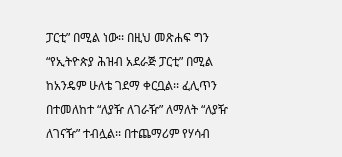ፓርቲ” በሚል ነው፡፡ በዚህ መጽሐፍ ግን “የኢትዮጵያ ሕዝብ አደራጅ ፓርቲ” በሚል ከአንዴም ሁለቴ ገደማ ቀርቧል፡፡ ፈሊጥን በተመለከተ “ለያዥ ለገራዥ” ለማለት “ለያዥ ለገናዥ” ተብሏል፡፡ በተጨማሪም የሃሳብ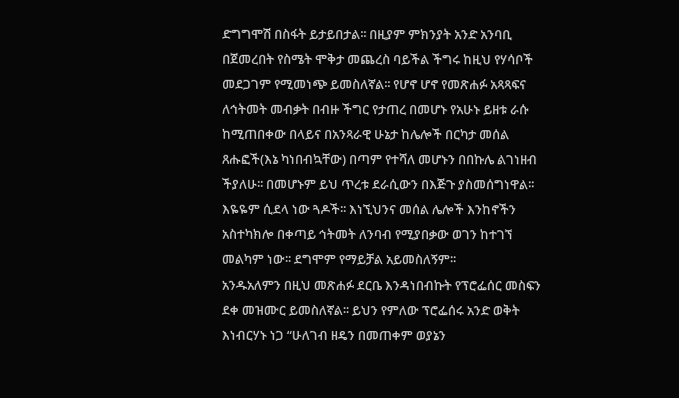ድግግሞሽ በስፋት ይታይበታል፡፡ በዚያም ምክንያት አንድ አንባቢ በጀመረበት የስሜት ሞቅታ መጨረስ ባይችል ችግሩ ከዚህ የሃሳቦች መደጋገም የሚመነጭ ይመስለኛል፡፡ የሆኖ ሆኖ የመጽሐፉ አጻጻፍና ለኅትመት መብቃት በብዙ ችግር የታጠረ በመሆኑ የአሁኑ ይዘቱ ራሱ ከሚጠበቀው በላይና በአንጻራዊ ሁኔታ ከሌሎች በርካታ መሰል ጸሑፎች(እኔ ካነበብኳቸው) በጣም የተሻለ መሆኑን በበኩሌ ልገነዘብ ችያለሁ፡፡ በመሆኑም ይህ ጥረቱ ደራሲውን በእጅጉ ያስመሰግነዋል፡፡ እዬዬም ሲደላ ነው ጓዶች፡፡ እነኚህንና መሰል ሌሎች እንከኖችን አስተካክሎ በቀጣይ ኅትመት ለንባብ የሚያበቃው ወገን ከተገኘ መልካም ነው፡፡ ደግሞም የማይቻል አይመስለኝም፡፡
አንዱአለምን በዚህ መጽሐፉ ደርቤ እንዳነበብኩት የፕሮፌሰር መስፍን ደቀ መዝሙር ይመስለኛል፡፡ ይህን የምለው ፕሮፌሰሩ አንድ ወቅት እነብርሃኑ ነጋ “ሁለገብ ዘዴን በመጠቀም ወያኔን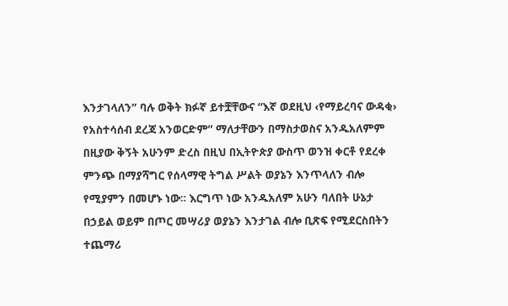እንታገላለን” ባሉ ወቅት ክፉኛ ይተቿቸውና “እኛ ወደዚህ ‹የማይረባና ውዳቂ› የአስተሳሰብ ደረጃ አንወርድም” ማለታቸውን በማስታወስና አንዱአለምም በዚያው ቅኝት አሁንም ድረስ በዚህ በኢትዮጵያ ውስጥ ወንዝ ቀርቶ የደረቀ ምንጭ በማያሻግር የሰላማዊ ትግል ሥልት ወያኔን እንጥላለን ብሎ የሚያምን በመሆኑ ነው፡፡ እርግጥ ነው አንዱአለም አሁን ባለበት ሁኔታ በኃይል ወይም በጦር መሣሪያ ወያኔን እንታገል ብሎ ቢጽፍ የሚደርስበትን ተጨማሪ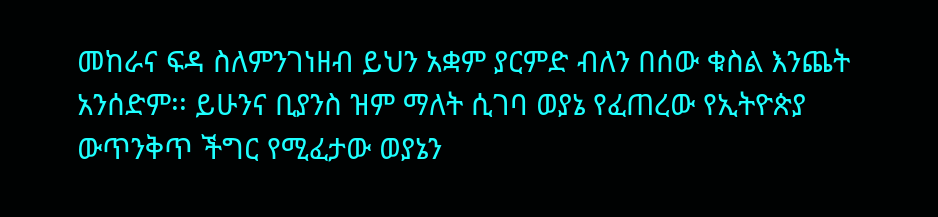መከራና ፍዳ ስለምንገነዘብ ይህን አቋም ያርምድ ብለን በሰው ቁስል እንጨት አንሰድም፡፡ ይሁንና ቢያንስ ዝም ማለት ሲገባ ወያኔ የፈጠረው የኢትዮጵያ ውጥንቅጥ ችግር የሚፈታው ወያኔን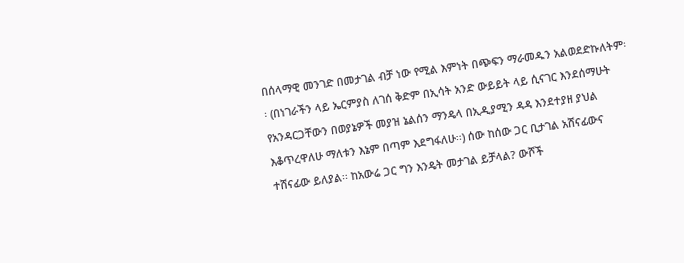በሰላማዊ መንገድ በመታገል ብቻ ነው የሚል እምነት በጭፍን ማራመዱን አልወደድኩለትም፡፡ (በነገራችን ላይ ኤርምያስ ለገሰ ቅድም በኢሳት አንድ ውይይት ላይ ሲናገር እንደሰማሁት የአንዳርጋቸውን በወያኔዎች መያዝ ኔልሰን ማንዴላ በኢዲያሚን ዳዳ እንደተያዘ ያህል እቆጥረዋለሁ ማለቱን እኔም በጣም እደግፋለሁ፡፡) ሰው ከሰው ጋር ቢታገል አሸናፊውና ተሸናፊው ይለያል፡፡ ከአውሬ ጋር ግን እንዴት መታገል ይቻላል? ውሾች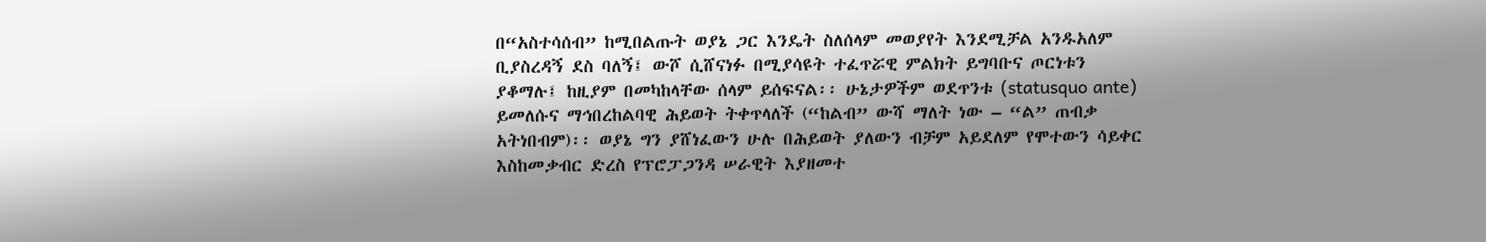በ“አስተሳሰብ” ከሚበልጡት ወያኔ ጋር እንዴት ስለሰላም መወያየት እንደሚቻል አንዱአለም ቢያስረዳኝ ደስ ባለኝ፤ ውሾ ሲሸናነፉ በሚያሳዩት ተፈጥሯዊ ምልክት ይግባቡና ጦርነቱን ያቆማሉ፤ ከዚያም በመካከላቸው ሰላም ይሰፍናል፡፡ ሁኔታዎችም ወደጥንቱ (statusquo ante) ይመለሱና ማኅበረከልባዊ ሕይወት ትቀጥላለች (“ከልብ” ውሻ ማለት ነው – “ል” ጠብቃ አትነበብም)፡፡ ወያኔ ግን ያሸነፈውን ሁሉ በሕይወት ያለውን ብቻም አይደለም የሞተውን ሳይቀር እስከመቃብር ድረስ የፕሮፓጋንዳ ሠራዊት እያዘመተ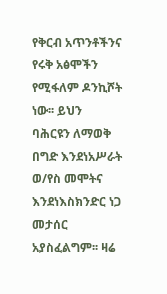የቅርብ አጥንቶችንና የሩቅ አፅሞችን የሚፋለም ዶንኪሾት ነው፡፡ ይህን ባሕርዩን ለማወቅ በግድ እንደነአሥራት ወ/የስ መሞትና እንደነእስክንድር ነጋ መታሰር አያስፈልግም፡፡ ዛሬ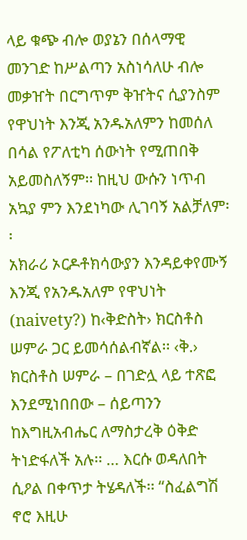ላይ ቁጭ ብሎ ወያኔን በሰላማዊ መንገድ ከሥልጣን አስነሳለሁ ብሎ መቃዠት በርግጥም ቅዠትና ሲያንስም የዋህነት እንጂ አንዱአለምን ከመሰለ በሳል የፖለቲካ ሰውነት የሚጠበቅ አይመስለኝም፡፡ ከዚህ ውሱን ነጥብ አኳያ ምን እንደነካው ሊገባኝ አልቻለም፡፡
አክራሪ ኦርዶቶክሳውያን እንዳይቀየሙኝ እንጂ የአንዱአለም የዋህነት (naivety?) ከ‹ቅድስት› ክርስቶስ ሠምራ ጋር ይመሳሰልብኛል፡፡ ‹ቅ.› ክርስቶስ ሠምራ – በገድሏ ላይ ተጽፎ እንደሚነበበው – ሰይጣንን ከእግዚአብሔር ለማስታረቅ ዕቅድ ትነድፋለች አሉ፡፡ … እርሱ ወዳለበት ሲዖል በቀጥታ ትሄዳለች፡፡ “ስፈልግሽ ኖሮ እዚሁ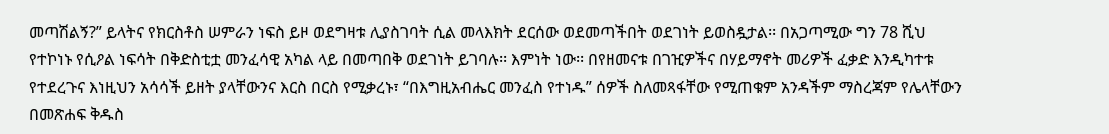መጣሽልኝ?” ይላትና የክርስቶስ ሠምራን ነፍስ ይዞ ወደግዛቱ ሊያስገባት ሲል መላእክት ደርሰው ወደመጣችበት ወደገነት ይወስዷታል፡፡ በአጋጣሚው ግን 78 ሺህ የተኮነኑ የሲዖል ነፍሳት በቅድስቲቷ መንፈሳዊ አካል ላይ በመጣበቅ ወደገነት ይገባሉ፡፡ እምነት ነው፡፡ በየዘመናቱ በገዢዎችና በሃይማኖት መሪዎች ፈቃድ እንዲካተቱ የተደረጉና እነዚህን አሳሳች ይዘት ያላቸውንና እርስ በርስ የሚቃረኑ፣ “በእግዚአብሔር መንፈስ የተነዱ” ሰዎች ስለመጻፋቸው የሚጠቁም አንዳችም ማስረጃም የሌላቸውን በመጽሐፍ ቅዱስ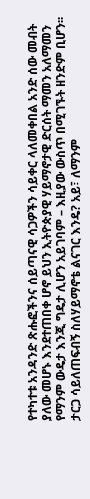የተካተቱ አንዳንድ ጽሑፎችንና ሰይጣናዊ ሳጋዎችን ሳይቀር ላለመቀበል አንድ ሰው መብት ያለው መሆኑ እንደተጠበቀ ሆኖ ይህን ኢትዮጵያዊ ሃይማኖታዊ ድርሰት ማመን አለማመን የማንም ውዴታ እንጂ ግዴታ ሊሆን አይገባም – እዚያው ውስጥ በሚገኙት ዘንድም ቢሆን፡፡ ታርጋ ሳይለጠፍብኝ ስለሃይማኖቴ ልናገር እንዴ? አይ፣ ለማንም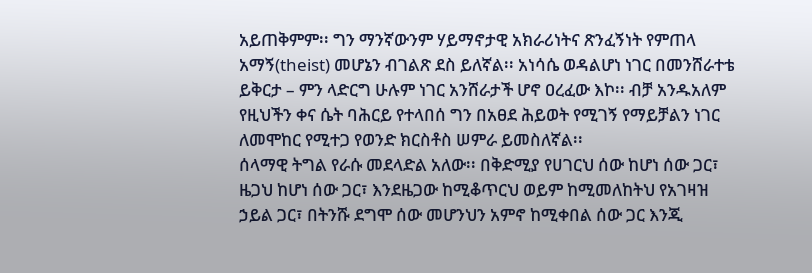አይጠቅምም፡፡ ግን ማንኛውንም ሃይማኖታዊ አክራሪነትና ጽንፈኝነት የምጠላ አማኝ(theist) መሆኔን ብገልጽ ደስ ይለኛል፡፡ አነሳሴ ወዳልሆነ ነገር በመንሸራተቴ ይቅርታ – ምን ላድርግ ሁሉም ነገር አንሸራታች ሆኖ ዐረፈው እኮ፡፡ ብቻ አንዱአለም የዚህችን ቀና ሴት ባሕርይ የተላበሰ ግን በአፀደ ሕይወት የሚገኝ የማይቻልን ነገር ለመሞከር የሚተጋ የወንድ ክርስቶስ ሠምራ ይመስለኛል፡፡
ሰላማዊ ትግል የራሱ መደላድል አለው፡፡ በቅድሚያ የሀገርህ ሰው ከሆነ ሰው ጋር፣ ዜጋህ ከሆነ ሰው ጋር፣ እንደዜጋው ከሚቆጥርህ ወይም ከሚመለከትህ የአገዛዝ ኃይል ጋር፣ በትንሹ ደግሞ ሰው መሆንህን አምኖ ከሚቀበል ሰው ጋር እንጂ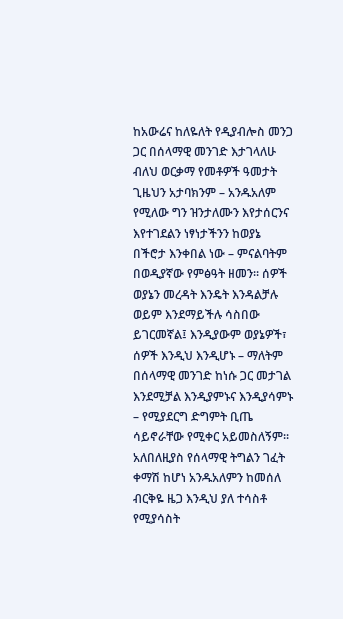ከአውሬና ከለዬለት የዲያብሎስ መንጋ ጋር በሰላማዊ መንገድ እታገላለሁ ብለህ ወርቃማ የመቶዎች ዓመታት ጊዜህን አታባክንም – አንዱአለም የሚለው ግን ዝንታለሙን እየታሰርንና እየተገደልን ነፃነታችንን ከወያኔ በችሮታ እንቀበል ነው – ምናልባትም በወዲያኛው የምፅዓት ዘመን፡፡ ሰዎች ወያኔን መረዳት እንዴት እንዳልቻሉ ወይም እንደማይችሉ ሳስበው ይገርመኛል፤ እንዲያውም ወያኔዎች፣ ሰዎች እንዲህ እንዲሆኑ – ማለትም በሰላማዊ መንገድ ከነሱ ጋር መታገል እንደሚቻል እንዲያምኑና እንዲያሳምኑ – የሚያደርግ ድግምት ቢጤ ሳይኖራቸው የሚቀር አይመስለኝም፡፡ አለበለዚያስ የሰላማዊ ትግልን ገፈት ቀማሽ ከሆነ አንዱአለምን ከመሰለ ብርቅዬ ዜጋ እንዲህ ያለ ተሳስቶ የሚያሳስት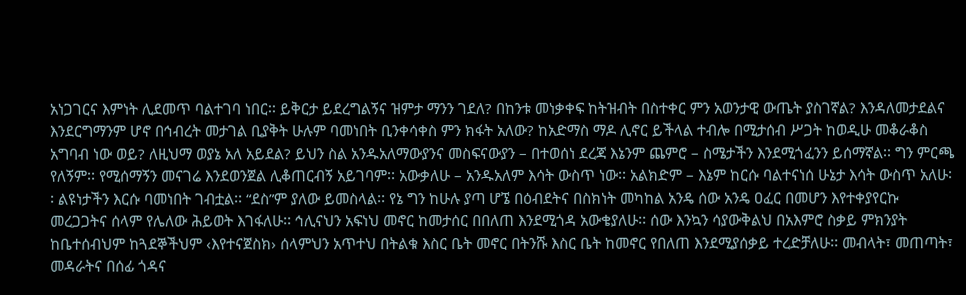አነጋገርና እምነት ሊደመጥ ባልተገባ ነበር፡፡ ይቅርታ ይደረግልኝና ዝምታ ማንን ገደለ? በከንቱ መነቃቀፍ ከትዝብት በስተቀር ምን አወንታዊ ውጤት ያስገኛል? እንዳለመታደልና እንደርግማንም ሆኖ በኅብረት መታገል ቢያቅት ሁሉም ባመነበት ቢንቀሳቀስ ምን ክፋት አለው? ከአድማስ ማዶ ሊኖር ይችላል ተብሎ በሚታሰብ ሥጋት ከወዲሁ መቆራቆስ አግባብ ነው ወይ? ለዚህማ ወያኔ አለ አይደል? ይህን ስል አንዱአለማውያንና መስፍናውያን – በተወሰነ ደረጃ እኔንም ጨምሮ – ስሜታችን እንደሚጎፈንን ይሰማኛል፡፡ ግን ምርጫ የለኝም፡፡ የሚሰማኝን መናገሬ እንደወንጀል ሊቆጠርብኝ አይገባም፡፡ አውቃለሁ – አንዱአለም እሳት ውስጥ ነው፡፡ አልክድም – እኔም ከርሱ ባልተናነሰ ሁኔታ እሳት ውስጥ አለሁ፡፡ ልዩነታችን እርሱ ባመነበት ገብቷል፡፡ “ደስ”ም ያለው ይመስላል፡፡ የኔ ግን ከሁሉ ያጣ ሆኜ በዕብደትና በስክነት መካከል አንዴ ሰው አንዴ ዐፈር በመሆን እየተቀያየርኩ መረጋጋትና ሰላም የሌለው ሕይወት እገፋለሁ፡፡ ኅሊናህን አፍነህ መኖር ከመታሰር በበለጠ እንደሚጎዳ አውቄያለሁ፡፡ ሰው እንኳን ሳያውቅልህ በአእምሮ ስቃይ ምክንያት ከቤተሰብህም ከጓደኞችህም ‹እየተናጀስክ› ሰላምህን አጥተህ በትልቁ እስር ቤት መኖር በትንሹ እስር ቤት ከመኖር የበለጠ እንደሚያሰቃይ ተረድቻለሁ፡፡ መብላት፣ መጠጣት፣ መዳራትና በሰፊ ጎዳና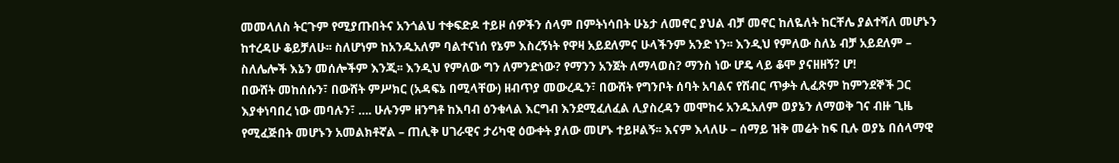መመላለስ ትርጉም የሚያጡበትና አንጎልህ ተቀፍድዶ ተይዞ ሰዎችን ሰላም በምትነሳበት ሁኔታ ለመኖር ያህል ብቻ መኖር ከለዬለት ከርቸሌ ያልተሻለ መሆኑን ከተረዳሁ ቆይቻለሁ፡፡ ስለሆነም ከአንዱአለም ባልተናነሰ የኔም እስረኝነት የዋዛ አይደለምና ሁላችንም አንድ ነን፡፡ እንዲህ የምለው ስለኔ ብቻ አይደለም – ስለሌሎች እኔን መሰሎችም እንጂ፡፡ እንዲህ የምለው ግን ለምንድነው? የማንን አንጀት ለማላወስ? ማንስ ነው ሆዴ ላይ ቆሞ ያናዘዘኝ? ሆ!
በውሸት መከሰሱን፣ በውሸት ምሥክር (አዳፍኔ በሚላቸው) ዘብጥያ መውረዱን፣ በውሸት የግንቦት ሰባት አባልና የሽብር ጥቃት ሊፈጽም ከምንደኞች ጋር እያቀነባበረ ነው መባሉን፣ …. ሁሉንም ዘንግቶ ከእባብ ዕንቁላል እርግብ እንደሚፈለፈል ሊያስረዳን መሞከሩ አንዱአለም ወያኔን ለማወቅ ገና ብዙ ጊዜ የሚፈጅበት መሆኑን አመልክቶኛል – ጠሊቅ ሀገራዊና ታሪካዊ ዕውቀት ያለው መሆኑ ተይዞልኝ፡፡ እናም እላለሁ – ሰማይ ዝቅ መሬት ከፍ ቢሉ ወያኔ በሰላማዊ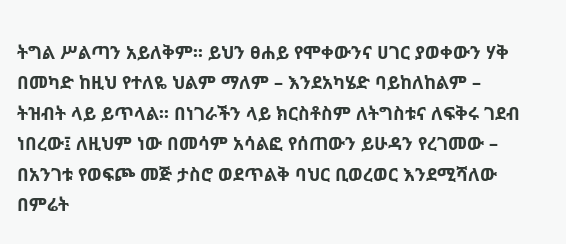ትግል ሥልጣን አይለቅም፡፡ ይህን ፀሐይ የሞቀውንና ሀገር ያወቀውን ሃቅ በመካድ ከዚህ የተለዬ ህልም ማለም – እንደአካሄድ ባይከለከልም – ትዝብት ላይ ይጥላል፡፡ በነገራችን ላይ ክርስቶስም ለትግስቱና ለፍቅሩ ገደብ ነበረው፤ ለዚህም ነው በመሳም አሳልፎ የሰጠውን ይሁዳን የረገመው – በአንገቱ የወፍጮ መጅ ታስሮ ወደጥልቅ ባህር ቢወረወር እንደሚሻለው በምሬት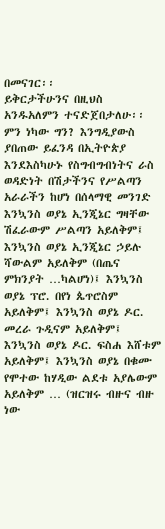በመናገር፡፡
ይቅርታችሁንና በዚህስ አንዱአለምን ተናድጀበታለሁ፡፡ ምን ነካው ግን? እንግዲያውስ ያበጠው ይፈንዳ በኢትዮጵያ እንደእስካሁኑ የስግብግብነትና ራስ ወዳድነት በሽታችንና የሥልጣን አራራችን ከሆነ በሰላማዊ መንገድ እንኳንስ ወያኔ ኢንጂኔር ግዛቸው ሽፈራውም ሥልጣን አይለቅም፤ እንኳንስ ወያኔ ኢንጂኔር ኃይሉ ሻውልም አይለቅም (በጤና ምክንያት …ካልሆነ)፤ እንኳንስ ወያኔ ፕሮ. በየነ ጴጥሮስም አይለቅም፤ እንኳንስ ወያኔ ዶር. መረራ ጉዲናም አይለቅም፤ እንኳንስ ወያኔ ዶር. ፍስሐ እሸቱም አይለቅም፤ እንኳንስ ወያኔ በቁሙ የሞተው ከሃዲው ልደቱ አያሌውም አይለቅም … (ዝርዝሩ ብዙና ብዙ ነው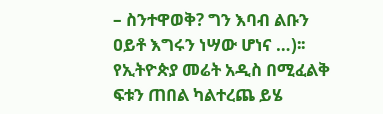– ስንተዋወቅ? ግን እባብ ልቡን ዐይቶ እግሩን ነሣው ሆነና …)፡፡ የኢትዮጵያ መሬት አዲስ በሚፈልቅ ፍቱን ጠበል ካልተረጨ ይሄ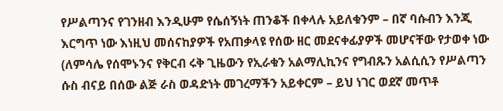የሥልጣንና የገንዘብ እንዲሁም የሴሰኝነት ጠንቆች በቀላሉ አይለቁንም – በኛ ባሱብን እንጂ እርግጥ ነው እነዚህ መሰናከያዎች የአጠቃላዩ የሰው ዘር መደናቀፊያዎች መሆናቸው የታወቀ ነው (ለምሳሌ የሰሞኑንና የቅርብ ሩቅ ጊዜውን የኢራቁን አልማሊኪንና የግብጹን አልሲሲን የሥልጣን ሱስ ብናይ በሰው ልጅ ራስ ወዳድነት መገረማችን አይቀርም – ይህ ነገር ወደኛ መጥቶ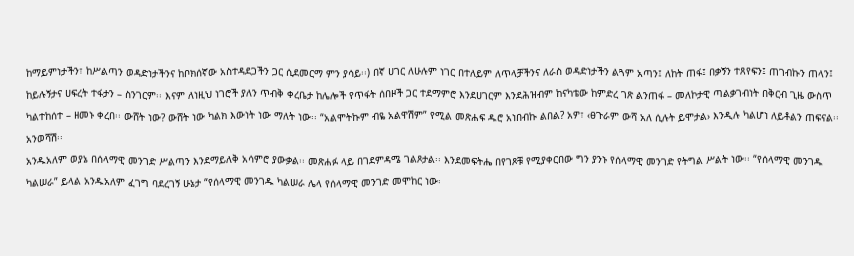ከማይምነታችን፣ ከሥልጣን ወዳድነታችንና ከቦክሰኛው አስተዳደጋችን ጋር ሲደመርማ ምን ያሳይ፡፡) በኛ ሀገር ለሁሉም ነገር በተለይም ለጥላቻችንና ለራስ ወዳድነታችን ልጓም አጣን፤ ለከት ጠፋ፤ በቃኝን ተጸየፍን፤ ጠገብኩን ጠላን፤ ከይሉኝታና ሀፍረት ተፋታን – ስንገርም፡፡ እናም ለነዚህ ነገሮች ያለን ጥብቅ ቀረቤታ ከሌሎች የጥፋት ሰበዞች ጋር ተደማምሮ እንደሀገርም እንደሕዝብም ከናካቴው ከምድረ ገጽ ልንጠፋ – መለኮታዊ ጣልቃገብነት በቅርብ ጊዜ ውስጥ ካልተከሰተ – ዘመኑ ቀረበ፡፡ ውሸት ነው? ውሸት ነው ካልክ እውነት ነው ማለት ነው፡፡ “አልሞትኩም ብዬ አልዋሽም” የሚል መጽሐፍ ዱሮ አነበብኩ ልበል? አዎ፣ ‹ፀጉራም ውሻ አለ ሲሉት ይሞታል› እንዲሉ ካልሆነ ለይቶልን ጠፍናል፡፡ አንወሻሽ፡፡
አንዱአለም ወያኔ በሰላማዊ መንገድ ሥልጣን እንደማይለቅ አሳምሮ ያውቃል፡፡ መጽሐፉ ላይ በገደምዳሜ ገልጾታል፡፡ እንደመፍትሔ በየገጾቹ የሚያቀርበው ግን ያንኑ የሰላማዊ መንገድ የትግል ሥልት ነው፡፡ “የሰላማዊ መንገዱ ካልሠራ” ይላል አንዱአለም ፈገግ ባደረገኝ ሁኔታ “የሰላማዊ መንገዱ ካልሠራ ሌላ የሰላማዊ መንገድ መሞከር ነው፡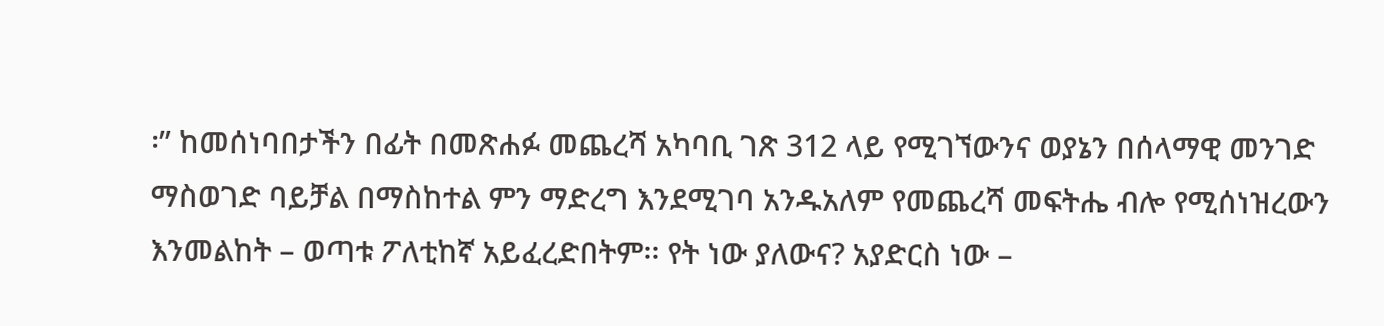፡” ከመሰነባበታችን በፊት በመጽሐፉ መጨረሻ አካባቢ ገጽ 312 ላይ የሚገኘውንና ወያኔን በሰላማዊ መንገድ ማስወገድ ባይቻል በማስከተል ምን ማድረግ እንደሚገባ አንዱአለም የመጨረሻ መፍትሔ ብሎ የሚሰነዝረውን እንመልከት – ወጣቱ ፖለቲከኛ አይፈረድበትም፡፡ የት ነው ያለውና? አያድርስ ነው –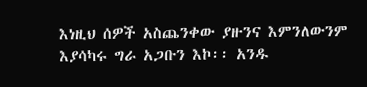እነዚህ ሰዎች አስጨንቀው ያዙንና እምንለውንም እያሳካሩ ግራ አጋቡን እኮ፡፡ አንዱ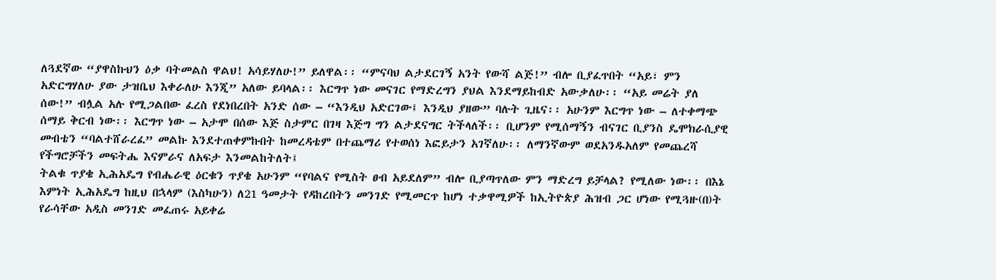ለጓደኛው “ያዋስኩህን ዕቃ ባትመልስ ዋልህ! አሳይሃለሁ!” ይለዋል፡፡ “ምናባህ ልታደርገኝ አንት የውሻ ልጅ!” ብሎ ቢያፈጥበት “አይ፣ ምን አድርግሃለሁ ያው ታዝቤህ እቀራለሁ እንጂ” አለው ይባላል፡፡ እርግጥ ነው መናገር የማድረግን ያህል እንደማይከብድ አውቃለሁ፡፡ “አይ መሬት ያለ ሰው!” ብሏል አሉ የሚጋልበው ፈረስ የደነበረበት አንድ ሰው – “እንዲህ አድርገው፤ እንዲህ ያዘው” ባሉት ጊዜና፡፡ አሁንም እርግጥ ነው – ለተቀማጭ ሰማይ ቅርብ ነው፡፡ እርግጥ ነው – አታሞ በሰው እጅ ስታምር በገዛ እጅግ ግን ልታደናግር ትችላለች፡፡ ቢሆንም የሚሰማኝን ብናገር ቢያንስ ዴሞክራሲያዊ መብቴን “ባልተሸራረፈ” መልኩ እንደተጠቀምኩበት ከመረዳቴም በተጨማሪ የተወሰነ እፎይታን አገኛለሁ፡፡ ለማንኛውም ወደአንዱአለም የመጨረሻ የችግሮቻችን መፍትሔ እናምራና ለአፍታ እንመልከትለት፤
ትልቁ ጥያቄ ኢሕአዴግ የብሔራዊ ዕርቁን ጥያቄ አሁንም “የባልና የሚስት ፀብ አይደለም” ብሎ ቢያጣጥለው ምን ማድረግ ይቻላል? የሚለው ነው፡፡ በእኔ እምነት ኢሕአዴግ ከዚህ በኋላም (እስካሁን) ለ21 ዓመታት የዳከረበትን መንገድ የሚመርጥ ከሆነ ተቃዋሚዎች ከኢትዮጵያ ሕዝብ ጋር ሆነው የሚጓዙ(በ)ት የራሳቸው አዲስ መንገድ መፈጠሩ አይቀሬ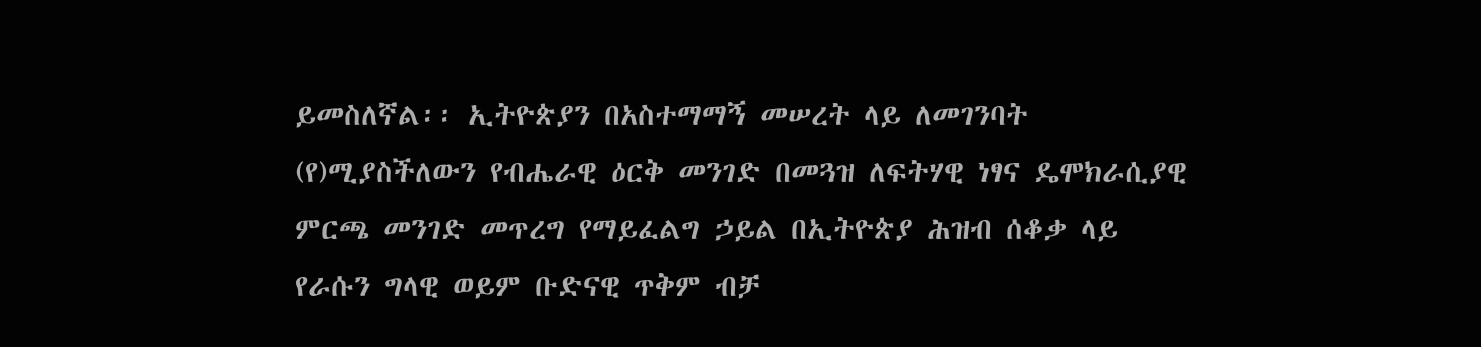ይመስለኛል፡፡ ኢትዮጵያን በአስተማማኝ መሠረት ላይ ለመገንባት (የ)ሚያስችለውን የብሔራዊ ዕርቅ መንገድ በመጓዝ ለፍትሃዊ ነፃና ዴሞክራሲያዊ ምርጫ መንገድ መጥረግ የማይፈልግ ኃይል በኢትዮጵያ ሕዝብ ሰቆቃ ላይ የራሱን ግላዊ ወይም ቡድናዊ ጥቅም ብቻ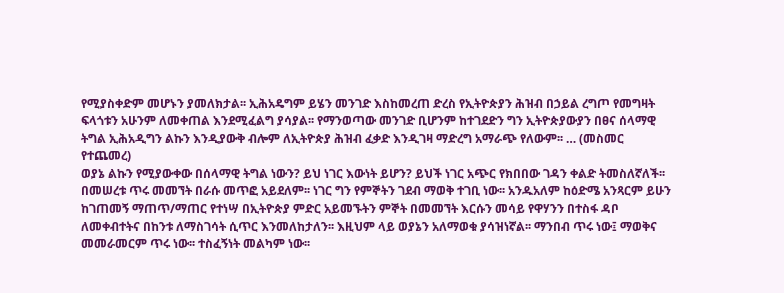የሚያስቀድም መሆኑን ያመለክታል፡፡ ኢሕአዴግም ይሄን መንገድ እስከመረጠ ድረስ የኢትዮጵያን ሕዝብ በኃይል ረግጦ የመግዛት ፍላጎቱን አሁንም ለመቀጠል እንደሚፈልግ ያሳያል፡፡ የማንወጣው መንገድ ቢሆንም ከተገደድን ግን ኢትዮጵያውያን በፀና ሰላማዊ ትግል ኢሕአዲግን ልኩን እንዲያውቅ ብሎም ለኢትዮጵያ ሕዝብ ፈቃድ እንዲገዛ ማድረግ አማራጭ የለውም፡፡ … (መስመር የተጨመረ)
ወያኔ ልኩን የሚያውቀው በሰላማዊ ትግል ነውን? ይህ ነገር እውነት ይሆን? ይህች ነገር አጭር የክበበው ገዳን ቀልድ ትመስለኛለች፡፡
በመሠረቱ ጥሩ መመኘት በራሱ መጥፎ አይደለም፡፡ ነገር ግን የምኞትን ገደብ ማወቅ ተገቢ ነው፡፡ አንዱአለም ከዕድሜ አንጻርም ይሁን ከገጠመኝ ማጠጥ/ማጠር የተነሣ በኢትዮጵያ ምድር አይመኙትን ምኞት በመመኘት እርሱን መሳይ የዋሃንን በተስፋ ዳቦ ለመቀብተትና በከንቱ ለማስገሳት ሲጥር እንመለከታለን፡፡ እዚህም ላይ ወያኔን አለማወቁ ያሳዝነኛል፡፡ ማንበብ ጥሩ ነው፤ ማወቅና መመራመርም ጥሩ ነው፡፡ ተስፈኝነት መልካም ነው፡፡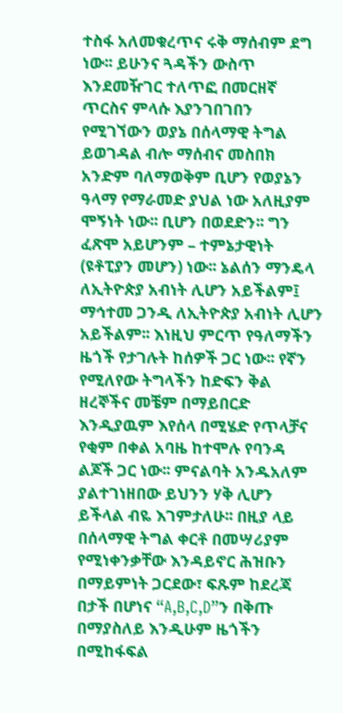ተስፋ አለመቁረጥና ሩቅ ማሰብም ደግ ነው፡፡ ይሁንና ጓዳችን ውስጥ እንደመዥገር ተለጥፎ በመርዘኛ ጥርስና ምላሱ እያንገበገበን የሚገኘውን ወያኔ በሰላማዊ ትግል ይወገዳል ብሎ ማሰብና መስበክ አንድም ባለማወቅም ቢሆን የወያኔን ዓላማ የማራመድ ያህል ነው አለዚያም ሞኝነት ነው፡፡ ቢሆን በወደድን፡፡ ግን ፈጽሞ አይሆንም – ተምኔታዊነት (ዩቶፒያን መሆን) ነው፡፡ ኔልሰን ማንዴላ ለኢትዮጵያ አብነት ሊሆን አይችልም፤ ማኅተመ ጋንዲ ለኢትዮጵያ አብነት ሊሆን አይችልም፡፡ እነዚህ ምርጥ የዓለማችን ዜጎች የታገሉት ከሰዎች ጋር ነው፡፡ የኛን የሚለየው ትግላችን ከድፍን ቅል ዘረኞችና መቼም በማይበርድ እንዲያዉም እየሰላ በሚሄድ የጥላቻና የቂም በቀል አባዜ ከተሞሉ የባንዳ ልጆች ጋር ነው፡፡ ምናልባት አንዱአለም ያልተገነዘበው ይህንን ሃቅ ሊሆን ይችላል ብዬ እገምታለሁ፡፡ በዚያ ላይ በሰላማዊ ትግል ቀርቶ በመሣሪያም የሚነቀንቃቸው እንዳይኖር ሕዝቡን በማይምነት ጋርደው፣ ፍጹም ከደረጃ በታች በሆነና “A,B,C,D”ን በቅጡ በማያስለይ እንዲሁም ዜጎችን በሚከፋፍል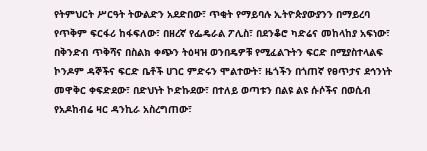የትምህርት ሥርዓት ትውልድን አደድበው፣ ጥቂት የማይባሉ ኢትዮጵያውያንን በማይረባ የጥቅም ፍርፋሪ ከፋፍለው፣ በዘረኛ የፌዴራል ፖሊስ፣ በደንቆሮ ካድሬና መከላከያ አፍነው፣ በቅንድብ ጥቅሻና በስልክ ቀጭን ትዕዛዝ ወንበዴዎቹ የሚፈልጉትን ፍርድ በሚያስተላልፍ ኮንዶም ዳኞችና ፍርድ ቤቶች ሀገር ምድሩን ሞልተውት፣ ዜጎችን በጎጠኛ የፀጥታና ደኅንነት መዋቅር ቀፍድደው፣ በድህነት ኮድኩደው፣ በተለይ ወጣቱን በልዩ ልዩ ሱሶችና በወሲብ የአዶከብሬ ዛር ዳንኪራ አስረግጠው፣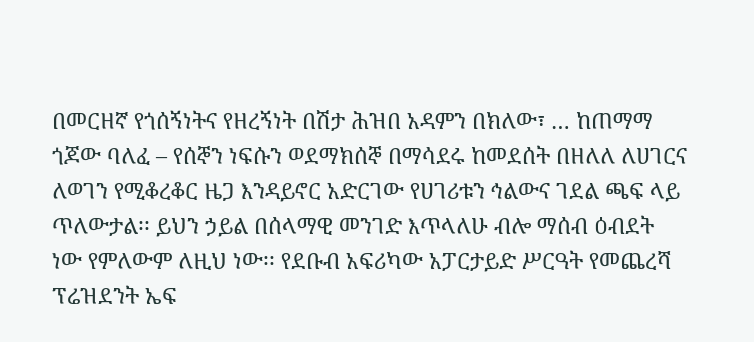በመርዘኛ የጎሰኝነትና የዘረኝነት በሽታ ሕዝበ አዳምን በክለው፣ … ከጠማማ ጎጆው ባለፈ – የሰኞን ነፍሱን ወደማክሰኞ በማሳደሩ ከመደሰት በዘለለ ለሀገርና ለወገን የሚቆረቆር ዜጋ እንዳይኖር አድርገው የሀገሪቱን ኅልውና ገደል ጫፍ ላይ ጥለውታል፡፡ ይህን ኃይል በሰላማዊ መንገድ እጥላለሁ ብሎ ማሰብ ዕብደት ነው የምለውም ለዚህ ነው፡፡ የደቡብ አፍሪካው አፓርታይድ ሥርዓት የመጨረሻ ፕሬዝደንት ኤፍ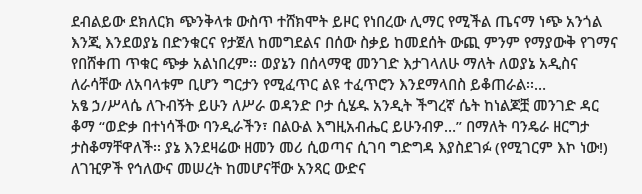ደብልይው ደክለርክ ጭንቅላቱ ውስጥ ተሸክሞት ይዞር የነበረው ሊማር የሚችል ጤናማ ነጭ አንጎል እንጂ እንደወያኔ በድንቁርና የታጀለ ከመግደልና በሰው ስቃይ ከመደሰት ውጪ ምንም የማያውቅ የገማና የበሸቀጠ ጥቁር ጭቃ አልነበረም፡፡ ወያኔን በሰላማዊ መንገድ እታገላለሁ ማለት ለወያኔ አዲስና ለራሳቸው ለአባላቱም ቢሆን ግርታን የሚፈጥር ልዩ ተፈጥሮን እንደማላበስ ይቆጠራል፡፡…
አፄ ኃ/ሥላሴ ለጉብኝት ይሁን ለሥራ ወዳንድ ቦታ ሲሄዱ አንዲት ችግረኛ ሴት ከነልጆቿ መንገድ ዳር ቆማ “ወድቃ በተነሳችው ባንዲራችን፣ በልዑል እግዚአብሔር ይሁንብዎ…” በማለት ባንዴራ ዘርግታ ታስቆማቸዋለች፡፡ ያኔ እንደዛሬው ዘመን መሪ ሲወጣና ሲገባ ግድግዳ እያስደገፉ (የሚገርም እኮ ነው!) ለገዢዎች የኅለውና መሠረት ከመሆናቸው አንጻር ውድና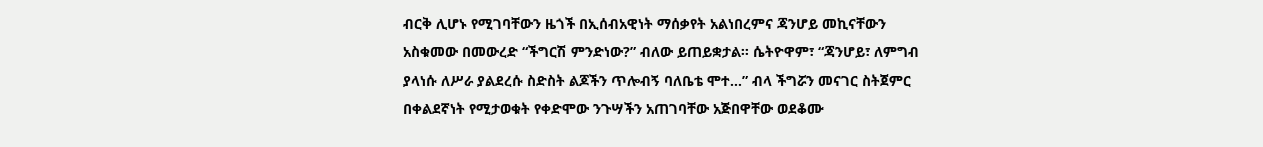ብርቅ ሊሆኑ የሚገባቸውን ዜጎች በኢሰብአዊነት ማሰቃየት አልነበረምና ጃንሆይ መኪናቸውን አስቁመው በመውረድ “ችግርሽ ምንድነው?” ብለው ይጠይቋታል፡፡ ሴትዮዋም፣ “ጃንሆይ፣ ለምግብ ያላነሱ ለሥራ ያልደረሱ ስድስት ልጆችን ጥሎብኝ ባለቤቴ ሞተ…” ብላ ችግሯን መናገር ስትጀምር በቀልደኛነት የሚታወቁት የቀድሞው ንጉሣችን አጠገባቸው አጅበዋቸው ወደቆሙ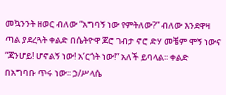መኳንንት ዘወር ብለው “አግባኝ ነው የምትለው?” ብለው እንደዋዛ ጣል ያደረጓት ቀልድ በሴትዮዋ ጆሮ ገብታ ኖሮ ድሃ መቼም ሞኝ ነውና “ጃንሆይ! ሆኖልኝ ነው! አ’ርጎት ነው!” አለች ይባላል፡፡ ቀልድ በአግባቡ ጥሩ ነው፡፡ ኃ/ሥላሴ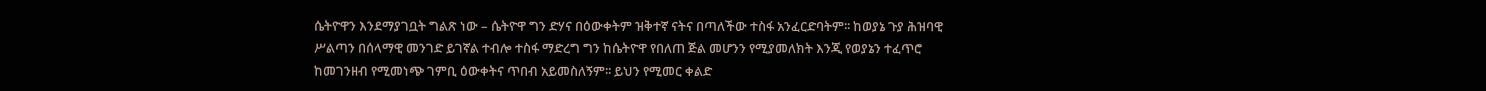ሴትዮዋን እንደማያገቧት ግልጽ ነው – ሴትዮዋ ግን ድሃና በዕውቀትም ዝቅተኛ ናትና በጣለችው ተስፋ አንፈርድባትም፡፡ ከወያኔ ጉያ ሕዝባዊ ሥልጣን በሰላማዊ መንገድ ይገኛል ተብሎ ተስፋ ማድረግ ግን ከሴትዮዋ የበለጠ ጅል መሆንን የሚያመለክት እንጂ የወያኔን ተፈጥሮ ከመገንዘብ የሚመነጭ ገምቢ ዕውቀትና ጥበብ አይመስለኝም፡፡ ይህን የሚመር ቀልድ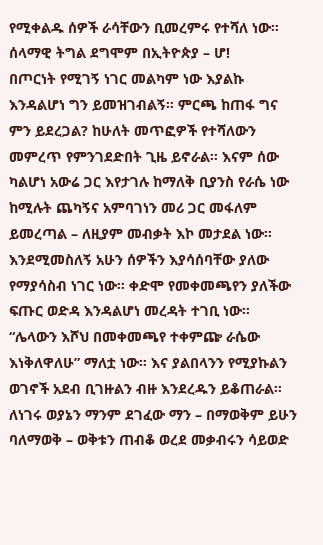የሚቀልዱ ሰዎች ራሳቸውን ቢመረምሩ የተሻለ ነው፡፡ ሰላማዊ ትግል ደግሞም በኢትዮጵያ – ሆ!
በጦርነት የሚገኝ ነገር መልካም ነው እያልኩ እንዳልሆነ ግን ይመዝገብልኝ፡፡ ምርጫ ከጠፋ ግና ምን ይደረጋል? ከሁለት መጥፎዎች የተሻለውን መምረጥ የምንገደድበት ጊዜ ይኖራል፡፡ እናም ሰው ካልሆነ አውሬ ጋር እየታገሉ ከማለቅ ቢያንስ የራሴ ነው ከሚሉት ጨካኝና አምባገነን መሪ ጋር መፋለም ይመረጣል – ለዚያም መብቃት እኮ መታደል ነው፡፡ እንደሚመስለኝ አሁን ሰዎችን እያሳሰባቸው ያለው የማያሳስብ ነገር ነው፡፡ ቀድሞ የመቀመጫየን ያለችው ፍጡር ወድዳ እንዳልሆነ መረዳት ተገቢ ነው፡፡ “ሌላውን እሾህ በመቀመጫየ ተቀምጬ ራሴው እነቅለዋለሁ” ማለቷ ነው፡፡ እና ያልበላንን የሚያኩልን ወገኖች አደብ ቢገዙልን ብዙ እንደረዱን ይቆጠራል፡፡ ለነገሩ ወያኔን ማንም ደገፈው ማን – በማወቅም ይሁን ባለማወቅ – ወቅቱን ጠብቆ ወረደ መቃብሩን ሳይወድ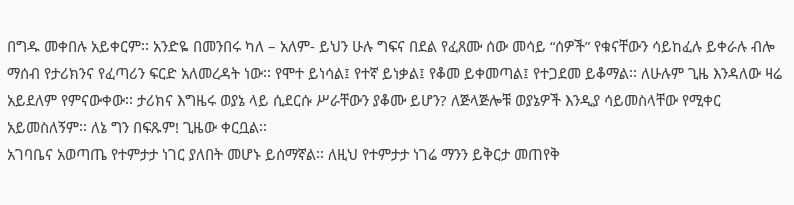በግዱ መቀበሉ አይቀርም፡፡ አንድዬ በመንበሩ ካለ – አለም- ይህን ሁሉ ግፍና በደል የፈጸሙ ሰው መሳይ “ሰዎች” የቁናቸውን ሳይከፈሉ ይቀራሉ ብሎ ማሰብ የታሪክንና የፈጣሪን ፍርድ አለመረዳት ነው፡፡ የሞተ ይነሳል፤ የተኛ ይነቃል፤ የቆመ ይቀመጣል፤ የተጋደመ ይቆማል፡፡ ለሁሉም ጊዜ እንዳለው ዛሬ አይደለም የምናውቀው፡፡ ታሪክና እግዜሩ ወያኔ ላይ ሲደርሱ ሥራቸውን ያቆሙ ይሆን? ለጅላጅሎቹ ወያኔዎች እንዲያ ሳይመስላቸው የሚቀር አይመስለኝም፡፡ ለኔ ግን በፍጹም! ጊዜው ቀርቧል፡፡
አገባቤና አወጣጤ የተምታታ ነገር ያለበት መሆኑ ይሰማኛል፡፡ ለዚህ የተምታታ ነገሬ ማንን ይቅርታ መጠየቅ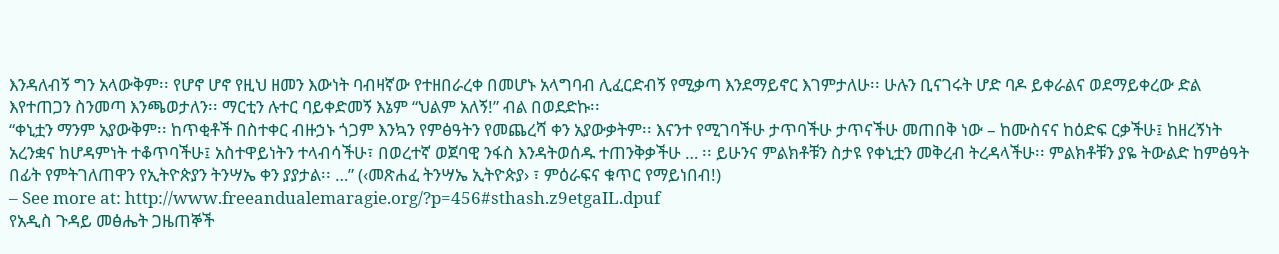እንዳለብኝ ግን አላውቅም፡፡ የሆኖ ሆኖ የዚህ ዘመን እውነት ባብዛኛው የተዘበራረቀ በመሆኑ አላግባብ ሊፈርድብኝ የሚቃጣ እንደማይኖር እገምታለሁ፡፡ ሁሉን ቢናገሩት ሆድ ባዶ ይቀራልና ወደማይቀረው ድል እየተጠጋን ስንመጣ እንጫወታለን፡፡ ማርቲን ሉተር ባይቀድመኝ እኔም “ህልም አለኝ!” ብል በወደድኩ፡፡
“ቀኒቷን ማንም አያውቅም፡፡ ከጥቂቶች በስተቀር ብዙኃኑ ጎጋም እንኳን የምፅዓትን የመጨረሻ ቀን አያውቃትም፡፡ እናንተ የሚገባችሁ ታጥባችሁ ታጥናችሁ መጠበቅ ነው – ከሙስናና ከዕድፍ ርቃችሁ፤ ከዘረኝነት አረንቋና ከሆዳምነት ተቆጥባችሁ፤ አስተዋይነትን ተላብሳችሁ፣ በወረተኛ ወጀባዊ ንፋስ እንዳትወሰዱ ተጠንቅቃችሁ … ፡፡ ይሁንና ምልክቶቹን ስታዩ የቀኒቷን መቅረብ ትረዳላችሁ፡፡ ምልክቶቹን ያዬ ትውልድ ከምፅዓት በፊት የምትገለጠዋን የኢትዮጵያን ትንሣኤ ቀን ያያታል፡፡ …” (‹መጽሐፈ ትንሣኤ ኢትዮጵያ› ፣ ምዕራፍና ቁጥር የማይነበብ!)
– See more at: http://www.freeandualemaragie.org/?p=456#sthash.z9etgaIL.dpuf
የአዲስ ጉዳይ መፅሔት ጋዜጠኞች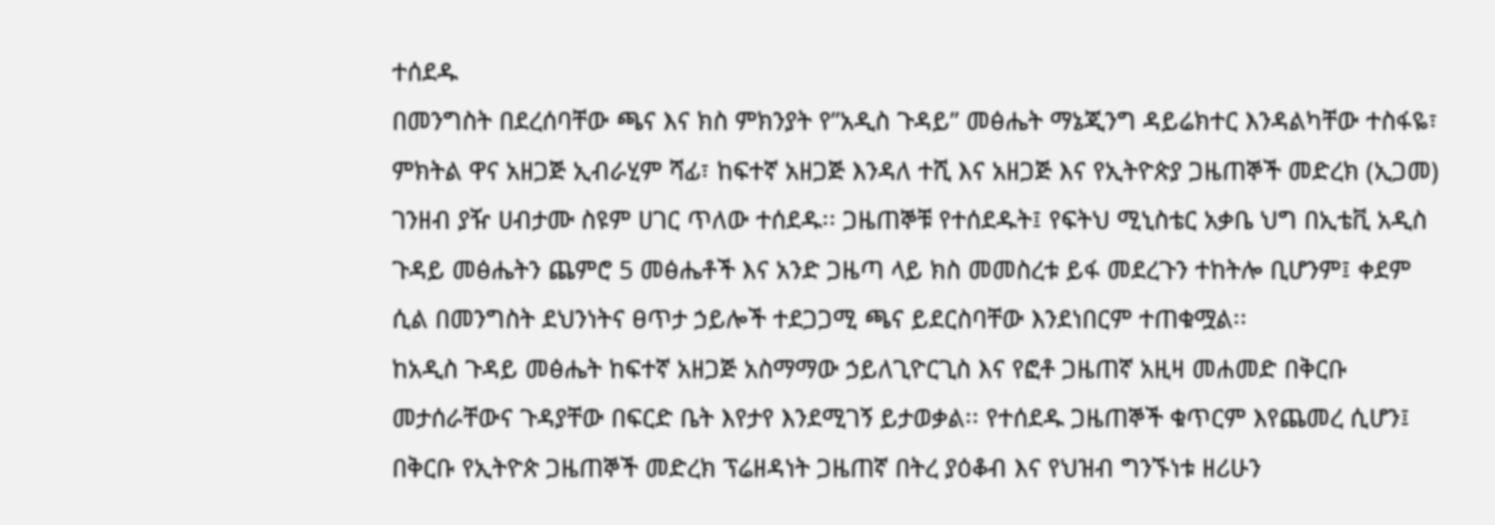ተሰደዱ
በመንግስት በደረሰባቸው ጫና እና ክስ ምክንያት የ”አዲስ ጉዳይ” መፅሔት ማኔጂንግ ዳይሬክተር እንዳልካቸው ተስፋዬ፣ ምክትል ዋና አዘጋጅ ኢብራሂም ሻፊ፣ ከፍተኛ አዘጋጅ እንዳለ ተሺ እና አዘጋጅ እና የኢትዮጵያ ጋዜጠኞች መድረክ (ኢጋመ) ገንዘብ ያዥ ሀብታሙ ስዩም ሀገር ጥለው ተሰደዱ፡፡ ጋዜጠኞቹ የተሰደዱት፤ የፍትህ ሚኒስቴር አቃቤ ህግ በኢቴቪ አዲስ ጉዳይ መፅሔትን ጨምሮ 5 መፅሔቶች እና አንድ ጋዜጣ ላይ ክስ መመስረቱ ይፋ መደረጉን ተከትሎ ቢሆንም፤ ቀደም ሲል በመንግስት ደህንነትና ፀጥታ ኃይሎች ተደጋጋሚ ጫና ይደርስባቸው እንደነበርም ተጠቁሟል፡፡
ከአዲስ ጉዳይ መፅሔት ከፍተኛ አዘጋጅ አስማማው ኃይለጊዮርጊስ እና የፎቶ ጋዜጠኛ አዚዛ መሐመድ በቅርቡ መታሰራቸውና ጉዳያቸው በፍርድ ቤት እየታየ እንደሚገኝ ይታወቃል፡፡ የተሰደዱ ጋዜጠኞች ቁጥርም እየጨመረ ሲሆን፤ በቅርቡ የኢትዮጵ ጋዜጠኞች መድረክ ፕሬዘዳነት ጋዜጠኛ በትረ ያዕቆብ እና የህዝብ ግንኙነቱ ዘሪሁን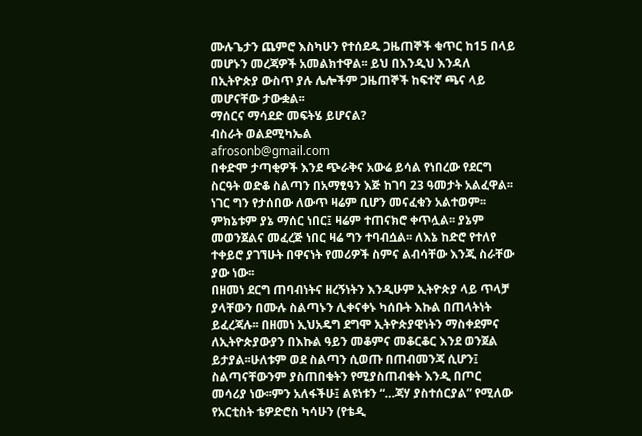ሙሉጌታን ጨምሮ እስካሁን የተሰደዱ ጋዜጠኞች ቁጥር ከ15 በላይ መሆኑን መረጃዎች አመልክተዋል፡፡ ይህ በእንዲህ እንዳለ በኢትዮጵያ ውስጥ ያሉ ሌሎችም ጋዜጠኞች ከፍተኛ ጫና ላይ መሆናቸው ታውቋል፡፡
ማሰርና ማሳደድ መፍትሄ ይሆናል?
ብስራት ወልደሚካኤል
afrosonb@gmail.com
በቀድሞ ታጣቂዎች እንደ ጭራቅና አውሬ ይሳል የነበረው የደርግ ስርዓት ወድቆ ስልጣን በአማፂዓን እጅ ከገባ 23 ዓመታት አልፈዋል፡፡ ነገር ግን የታሰበው ለውጥ ዛሬም ቢሆን መናፈቁን አልተወም፡፡ ምክኔቱም ያኔ ማሰር ነበር፤ ዛሬም ተጠናክሮ ቀጥሏል፡፡ ያኔም መወንጀልና መፈረጅ ነበር ዛሬ ግን ተባብሷል፡፡ ለእኔ ከድሮ የተለየ ተቀይሮ ያገኘሁት በዋናነት የመሪዎች ስምና ልብሳቸው እንጂ ስራቸው ያው ነው፡፡
በዘመነ ደርግ ጠባብነትና ዘረኝነትን እንዲሁም ኢትዮጵያ ላይ ጥላቻ ያላቸውን በሙሉ ስልጣኑን ሊቀናቀኑ ካሰቡት እኩል በጠላትነት ይፈረጃሉ፡፡ በዘመነ ኢህአዴግ ደግሞ ኢትዮጵያዊነትን ማስቀደምና ለኢትዮጵያውያን በእኩል ዓይን መቆምና መቆርቆር እንደ ወንጀል ይታያል፡፡ሁለቱም ወደ ስልጣን ሲወጡ በጠብመንጃ ሲሆን፤ ስልጣናቸውንም ያስጠበቁትን የሚያስጠብቁት እንዲ በጦር መሳሪያ ነው፡፡ምን አለፋችሁ፤ ልዩነቱን “…ጃሃ ያስተሰርያል” የሚለው የአርቲስት ቴዎድሮስ ካሳሁን (የቴዲ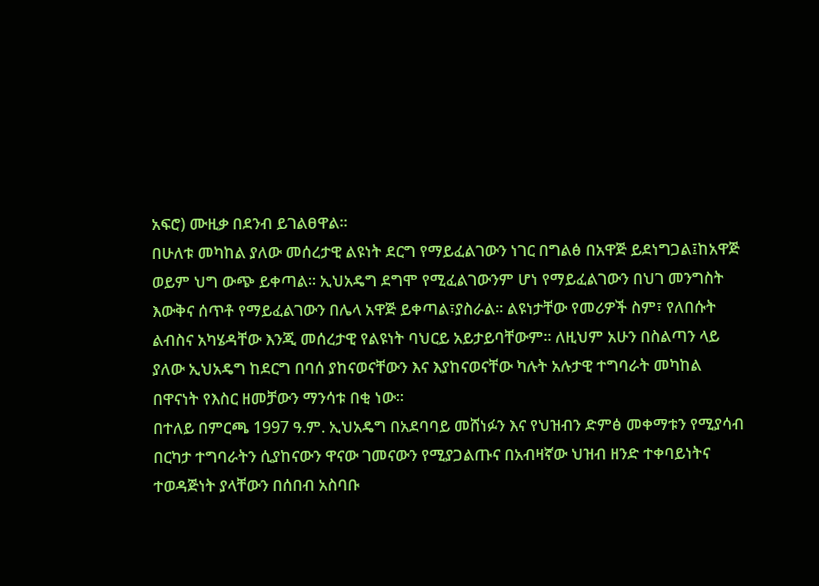አፍሮ) ሙዚቃ በደንብ ይገልፀዋል፡፡
በሁለቱ መካከል ያለው መሰረታዊ ልዩነት ደርግ የማይፈልገውን ነገር በግልፅ በአዋጅ ይደነግጋል፤ከአዋጅ ወይም ህግ ውጭ ይቀጣል፡፡ ኢህአዴግ ደግሞ የሚፈልገውንም ሆነ የማይፈልገውን በህገ መንግስት እውቅና ሰጥቶ የማይፈልገውን በሌላ አዋጅ ይቀጣል፣ያስራል፡፡ ልዩነታቸው የመሪዎች ስም፣ የለበሱት ልብስና አካሄዳቸው እንጂ መሰረታዊ የልዩነት ባህርይ አይታይባቸውም፡፡ ለዚህም አሁን በስልጣን ላይ ያለው ኢህአዴግ ከደርግ በባሰ ያከናወናቸውን እና እያከናወናቸው ካሉት አሉታዊ ተግባራት መካከል በዋናነት የእስር ዘመቻውን ማንሳቱ በቂ ነው፡፡
በተለይ በምርጫ 1997 ዓ.ም. ኢህአዴግ በአደባባይ መሸነፉን እና የህዝብን ድምፅ መቀማቱን የሚያሳብ በርካታ ተግባራትን ሲያከናውን ዋናው ገመናውን የሚያጋልጡና በአብዛኛው ህዝብ ዘንድ ተቀባይነትና ተወዳጅነት ያላቸውን በሰበብ አስባቡ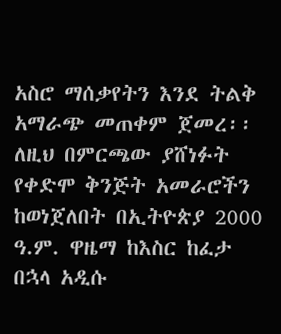አስሮ ማሰቃየትን እንደ ትልቅ አማራጭ መጠቀም ጀመረ፡፡ ለዚህ በምርጫው ያሸነፉት የቀድሞ ቅንጅት አመራሮችን ከወነጀለበት በኢትዮጵያ 2000 ዓ.ም. ዋዜማ ከእስር ከፈታ በኋላ አዲሱ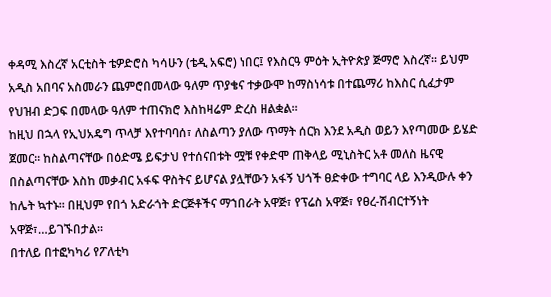ቀዳሚ እስረኛ አርቲስት ቴዎድሮስ ካሳሁን (ቴዲ አፍሮ) ነበር፤ የእስርዓ ምዕት ኢትዮጵያ ጅማሮ እስረኛ፡፡ ይህም አዲስ አበባና አስመራን ጨምሮበመላው ዓለም ጥያቄና ተቃውሞ ከማስነሳቱ በተጨማሪ ከእስር ሲፈታም የህዝብ ድጋፍ በመላው ዓለም ተጠናክሮ እስከዛሬም ድረስ ዘልቋል፡፡
ከዚህ በኋላ የኢህአዴግ ጥላቻ እየተባባሰ፣ ለስልጣን ያለው ጥማት ሰርክ እንደ አዲስ ወይን እየጣመው ይሄድ ጀመር፡፡ ከስልጣናቸው በዕድሜ ይፍታህ የተሰናበቱት ሟቹ የቀድሞ ጠቅላይ ሚኒስትር አቶ መለስ ዜናዊ በስልጣናቸው እስከ መቃብር አፋፍ ዋስትና ይሆናል ያሏቸውን አፋኝ ህጎች ፀድቀው ተግባር ላይ እንዲውሉ ቀን ከሌት ኳተኑ፡፡ በዚህም የበጎ አድራጎት ድርጅቶችና ማኀበራት አዋጅ፣ የፕሬስ አዋጅ፣ የፀረ-ሽብርተኝነት አዋጅ፣…ይገኙበታል፡፡
በተለይ በተፎካካሪ የፖለቲካ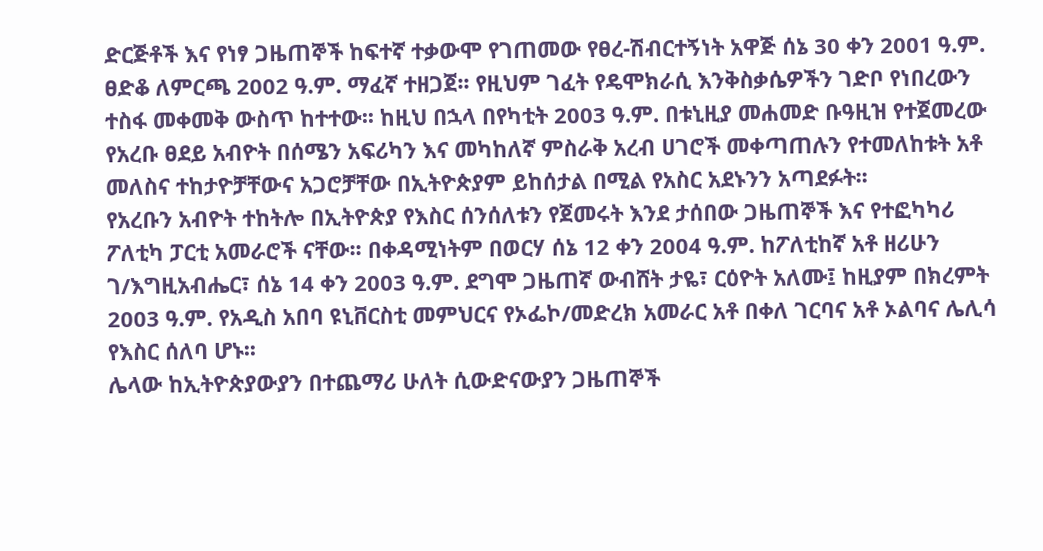ድርጅቶች እና የነፃ ጋዜጠኞች ከፍተኛ ተቃውሞ የገጠመው የፀረ-ሽብርተኝነት አዋጅ ሰኔ 30 ቀን 2001 ዓ.ም. ፀድቆ ለምርጫ 2002 ዓ.ም. ማፈኛ ተዘጋጀ፡፡ የዚህም ገፈት የዴሞክራሲ እንቅስቃሴዎችን ገድቦ የነበረውን ተስፋ መቀመቅ ውስጥ ከተተው፡፡ ከዚህ በኋላ በየካቲት 2003 ዓ.ም. በቱኒዚያ መሐመድ ቡዓዚዝ የተጀመረው የአረቡ ፀደይ አብዮት በሰሜን አፍሪካን እና መካከለኛ ምስራቅ አረብ ሀገሮች መቀጣጠሉን የተመለከቱት አቶ መለስና ተከታዮቻቸውና አጋሮቻቸው በኢትዮጵያም ይከሰታል በሚል የአስር አደኑንን አጣደፉት፡፡
የአረቡን አብዮት ተከትሎ በኢትዮጵያ የእስር ሰንሰለቱን የጀመሩት እንደ ታሰበው ጋዜጠኞች እና የተፎካካሪ ፖለቲካ ፓርቲ አመራሮች ናቸው፡፡ በቀዳሚነትም በወርሃ ሰኔ 12 ቀን 2004 ዓ.ም. ከፖለቲከኛ አቶ ዘሪሁን ገ/እግዚአብሔር፣ ሰኔ 14 ቀን 2003 ዓ.ም. ደግሞ ጋዜጠኛ ውብሸት ታዬ፣ ርዕዮት አለሙ፤ ከዚያም በክረምት 2003 ዓ.ም. የአዲስ አበባ ዩኒቨርስቲ መምህርና የኦፌኮ/መድረክ አመራር አቶ በቀለ ገርባና አቶ ኦልባና ሌሊሳ የእስር ሰለባ ሆኑ፡፡
ሌላው ከኢትዮጵያውያን በተጨማሪ ሁለት ሲውድናውያን ጋዜጠኞች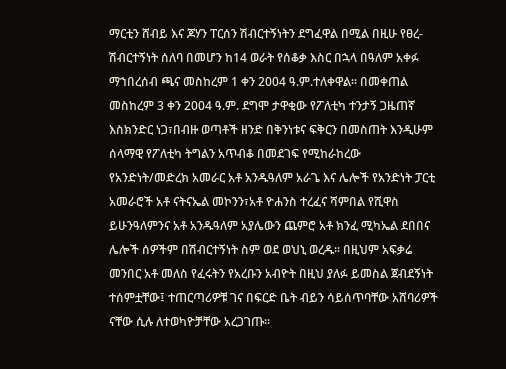ማርቲን ሸብይ እና ጆሃን ፐርሰን ሽብርተኝነትን ደግፈዋል በሚል በዚሁ የፀረ-ሽብርተኝነት ሰለባ በመሆን ከ14 ወራት የሰቆቃ እስር በኋላ በዓለም አቀፉ ማኀበረሰብ ጫና መስከረም 1 ቀን 2004 ዓ.ም.ተለቀዋል፡፡ በመቀጠል መስከረም 3 ቀን 2004 ዓ.ም. ደግሞ ታዋቂው የፖለቲካ ተንታኝ ጋዜጠኛ እስክንድር ነጋ፣በብዙ ወጣቶች ዘንድ በቅንነቱና ፍቅርን በመስጠት እንዲሁም ሰላማዊ የፖለቲካ ትግልን አጥብቆ በመደገፍ የሚከራከረው የአንድነት/መድረክ አመራር አቶ አንዱዓለም አራጌ እና ሌሎች የአንድነት ፓርቲ አመራሮች አቶ ናትናኤል መኮንን፣አቶ ዮሐንስ ተረፈና ሻምበል የሺዋስ ይሁንዓለምንና አቶ አንዱዓለም አያሌውን ጨምሮ አቶ ክንፈ ሚካኤል ደበበና ሌሎች ሰዎችም በሽብርተኝነት ስም ወደ ወህኒ ወረዱ፡፡ በዚህም አፍቃሬ መንበር አቶ መለስ የፈሩትን የአረቡን አብዮት በዚህ ያለፉ ይመስል ጀብደኝነት ተሰምቷቸው፤ ተጠርጣሪዎቹ ገና በፍርድ ቤት ብይን ሳይሰጥባቸው አሸባሪዎች ናቸው ሲሉ ለተወካዮቻቸው አረጋገጡ፡፡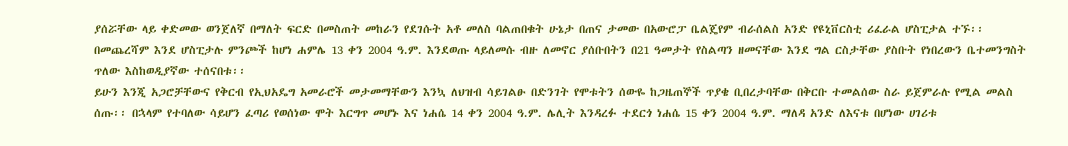ያሰሯቸው ላይ ቀድመው ወንጀለኛ በማለት ፍርድ በመስጠት መከራን የደገሱት አቶ መለስ ባልጠበቁት ሁኔታ በጠና ታመው በአውሮፓ ቤልጄየም ብራሰልስ አንድ የዩኒቨርስቲ ሪፈራል ሆስፒታል ተኙ፡፡ በመጨረሻም እንደ ሆስፒታሉ ምንጮች ከሆነ ሐምሌ 13 ቀን 2004 ዓ.ም. እንደወጡ ላይለመሱ ብዙ ለመኖር ያሰቡበትን በ21 ዓመታት የስልጣን ዘመናቸው እንደ ግል ርስታቸው ያስቡት የነበረውን ቤተመንግስት ጥለው እስከወዲያኛው ተሰናበቱ፡፡
ይሁን እንጂ አጋሮቻቸውና የቅርብ የኢህአዴግ አመራሮች መታመማቸውን እንኳ ለህዝብ ሳይገልፁ በድንገት የሞቱትን ሰውዬ ከጋዜጠኞች ጥያቄ ቢበረታባቸው በቅርቡ ተመልሰው ስራ ይጀምራሉ የሚል መልስ ሰጡ፡፡ በኋላም የተባለው ሳይሆን ፈጣሪ የወሰነው ሞት እርግጥ መሆኑ እና ነሐሴ 14 ቀን 2004 ዓ.ም. ሌሊት እንዳረፉ ተደርጎ ነሐሴ 15 ቀን 2004 ዓ.ም. ማለዳ አንድ ለእናቱ በሆነው ሀገሪቱ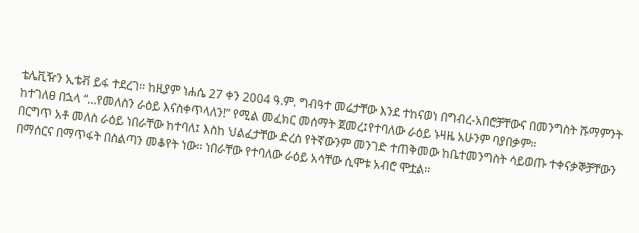ቴሌቪዥን ኢቴቭ ይፋ ተደረገ፡፡ ከዚያም ነሐሴ 27 ቀን 2004 ዓ.ም. ግብዓተ መሬታቸው እንደ ተከናወነ በግብረ-አበሮቻቸውና በመንግስት ሹማምንት ከተገለፀ በኋላ “…የመለስን ራዕይ እናስቀጥላለን!” የሚል መፈክር መሰማት ጀመረ፤የተባለው ራዕይ ኑዛዜ አሁንም ባያበቃም፡፡
በርግጥ አቶ መለስ ራዕይ ነበራቸው ከተባለ፤ እስከ ህልፈታቸው ድረስ የትኛውንም መንገድ ተጠቅመው ከቤተመንግስት ሳይወጡ ተቀናቃኞቻቸውን በማሰርና በማጥፋት በስልጣን መቆየት ነው፡፡ ነበራቸው የተባለው ራዕይ አሳቸው ሲሞቱ አብሮ ሞቷል፡፡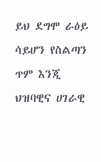ይህ ደግሞ ራዕይ ሳይሆን የስልጣን ጥም እንጂ ህዝባዊና ሀገራዊ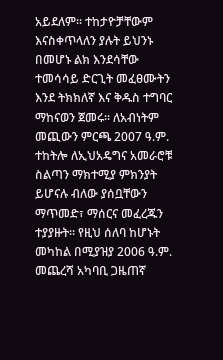አይደለም፡፡ ተከታዮቻቸውም እናስቀጥላለን ያሉት ይህንኑ በመሆኑ ልክ እንደሳቸው ተመሳሳይ ድርጊት መፈፀሙትን እንደ ትክክለኛ እና ቅዱስ ተግባር ማከናወን ጀመሩ፡፡ ለአብነትም መጪውን ምርጫ 2007 ዓ.ም. ተከትሎ ለኢህአዴግና አመራሮቹ ስልጣን ማክተሚያ ምክንያት ይሆናሉ ብለው ያሰቧቸውን ማጥመድ፣ ማሰርና መፈረጁን ተያያዙት፡፡ የዚህ ሰለባ ከሆኑት መካከል በሚያዝያ 2006 ዓ.ም. መጨረሻ አካባቢ ጋዜጠኛ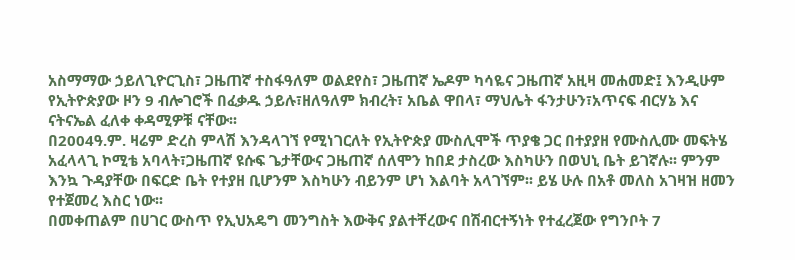አስማማው ኃይለጊዮርጊስ፣ ጋዜጠኛ ተስፋዓለም ወልደየስ፣ ጋዜጠኛ ኤዶም ካሳዬና ጋዜጠኛ አዚዛ መሐመድ፤ እንዲሁም የኢትዮጵያው ዞን 9 ብሎገሮች በፈቃዱ ኃይሉ፣ዘለዓለም ክብረት፣ አቤል ዋበላ፣ ማህሌት ፋንታሁን፣አጥናፍ ብርሃኔ እና ናትናኤል ፈለቀ ቀዳሚዎቹ ናቸው፡፡
በ2004ዓ.ም. ዛሬም ድረስ ምላሽ እንዳላገኘ የሚነገርለት የኢትዮጵያ ሙስሊሞች ጥያቄ ጋር በተያያዘ የሙስሊሙ መፍትሄ አፈላላጊ ኮሚቴ አባላት፣ጋዜጠኛ ዩሱፍ ጌታቸውና ጋዜጠኛ ሰለሞን ከበደ ታስረው እስካሁን በወህኒ ቤት ይገኛሉ፡፡ ምንም እንኳ ጉዳያቸው በፍርድ ቤት የተያዘ ቢሆንም እስካሁን ብይንም ሆነ እልባት አላገኘም፡፡ ይሄ ሁሉ በአቶ መለስ አገዛዝ ዘመን የተጀመረ እስር ነው፡፡
በመቀጠልም በሀገር ውስጥ የኢህአዴግ መንግስት እውቅና ያልተቸረውና በሽብርተኝነት የተፈረጀው የግንቦት 7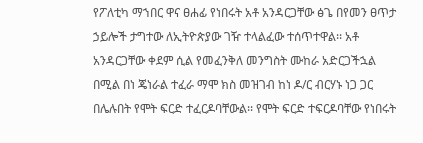የፖለቲካ ማኀበር ዋና ፀሐፊ የነበሩት አቶ አንዳርጋቸው ፅጌ በየመን ፀጥታ ኃይሎች ታግተው ለኢትዮጵያው ገዥ ተላልፈው ተሰጥተዋል፡፡ አቶ አንዳርጋቸው ቀደም ሲል የመፈንቅለ መንግስት ሙከራ አድርጋችኋል በሚል በነ ጄነራል ተፈራ ማሞ ክስ መዝገብ ከነ ዶ/ር ብርሃኑ ነጋ ጋር በሌሉበት የሞት ፍርድ ተፈርዶባቸውል፡፡ የሞት ፍርድ ተፍርዶባቸው የነበሩት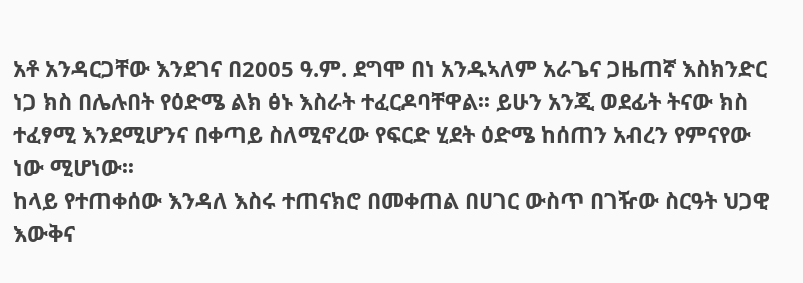አቶ አንዳርጋቸው እንደገና በ2005 ዓ.ም. ደግሞ በነ አንዱኣለም አራጌና ጋዜጠኛ እስክንድር ነጋ ክስ በሌሉበት የዕድሜ ልክ ፅኑ እስራት ተፈርዶባቸዋል፡፡ ይሁን አንጂ ወደፊት ትናው ክስ ተፈፃሚ እንደሚሆንና በቀጣይ ስለሚኖረው የፍርድ ሂደት ዕድሜ ከሰጠን አብረን የምናየው ነው ሚሆነው፡፡
ከላይ የተጠቀሰው እንዳለ እስሩ ተጠናክሮ በመቀጠል በሀገር ውስጥ በገዥው ስርዓት ህጋዊ እውቅና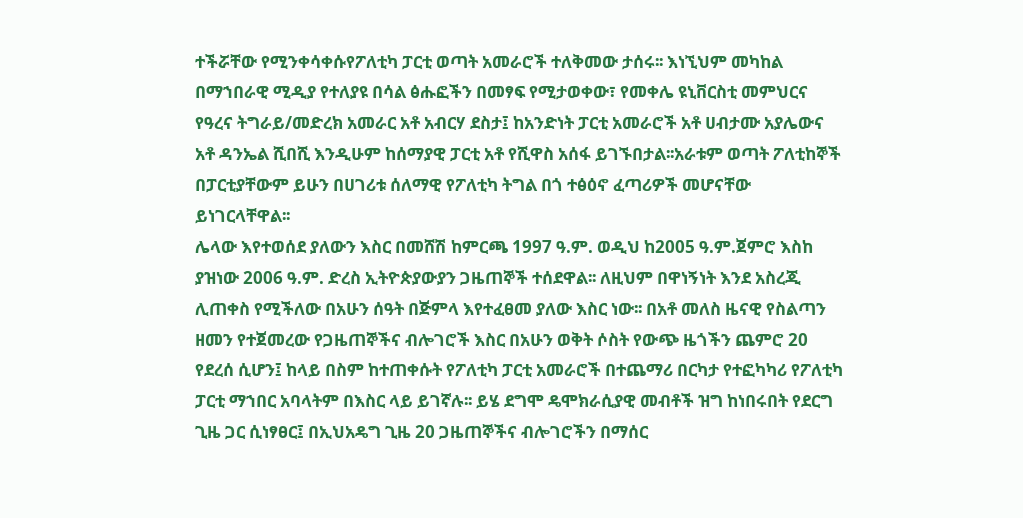ተችሯቸው የሚንቀሳቀሱየፖለቲካ ፓርቲ ወጣት አመራሮች ተለቅመው ታሰሩ፡፡ እነኚህም መካከል በማኀበራዊ ሚዲያ የተለያዩ በሳል ፅሑፎችን በመፃፍ የሚታወቀው፣ የመቀሌ ዩኒቨርስቲ መምህርና የዓረና ትግራይ/መድረክ አመራር አቶ አብርሃ ደስታ፤ ከአንድነት ፓርቲ አመራሮች አቶ ሀብታሙ አያሌውና አቶ ዳንኤል ሺበሺ እንዲሁም ከሰማያዊ ፓርቲ አቶ የሺዋስ አሰፋ ይገኙበታል፡፡አራቱም ወጣት ፖለቲከኞች በፓርቲያቸውም ይሁን በሀገሪቱ ሰለማዊ የፖለቲካ ትግል በጎ ተፅዕኖ ፈጣሪዎች መሆናቸው ይነገርላቸዋል፡፡
ሌላው እየተወሰደ ያለውን እስር በመሸሽ ከምርጫ 1997 ዓ.ም. ወዲህ ከ2005 ዓ.ም.ጀምሮ እስከ ያዝነው 2006 ዓ.ም. ድረስ ኢትዮጵያውያን ጋዜጠኞች ተሰደዋል፡፡ ለዚህም በዋነኝነት እንደ አስረጂ ሊጠቀስ የሚችለው በአሁን ሰዓት በጅምላ እየተፈፀመ ያለው እስር ነው፡፡ በአቶ መለስ ዜናዊ የስልጣን ዘመን የተጀመረው የጋዜጠኞችና ብሎገሮች እስር በአሁን ወቅት ሶስት የውጭ ዜጎችን ጨምሮ 20 የደረሰ ሲሆን፤ ከላይ በስም ከተጠቀሱት የፖለቲካ ፓርቲ አመራሮች በተጨማሪ በርካታ የተፎካካሪ የፖለቲካ ፓርቲ ማኀበር አባላትም በእስር ላይ ይገኛሉ፡፡ ይሄ ደግሞ ዴሞክራሲያዊ መብቶች ዝግ ከነበሩበት የደርግ ጊዜ ጋር ሲነፃፀር፤ በኢህአዴግ ጊዜ 20 ጋዜጠኞችና ብሎገሮችን በማሰር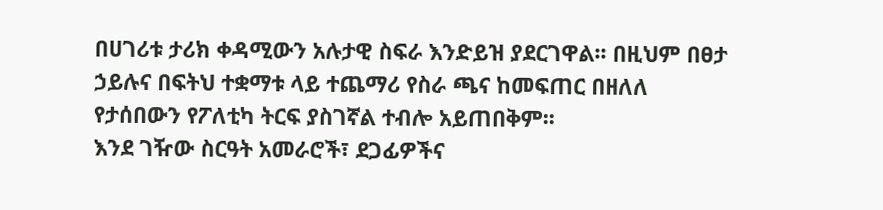በሀገሪቱ ታሪክ ቀዳሚውን አሉታዊ ስፍራ እንድይዝ ያደርገዋል፡፡ በዚህም በፀታ ኃይሉና በፍትህ ተቋማቱ ላይ ተጨማሪ የስራ ጫና ከመፍጠር በዘለለ የታሰበውን የፖለቲካ ትርፍ ያስገኛል ተብሎ አይጠበቅም፡፡
እንደ ገዥው ስርዓት አመራሮች፣ ደጋፊዎችና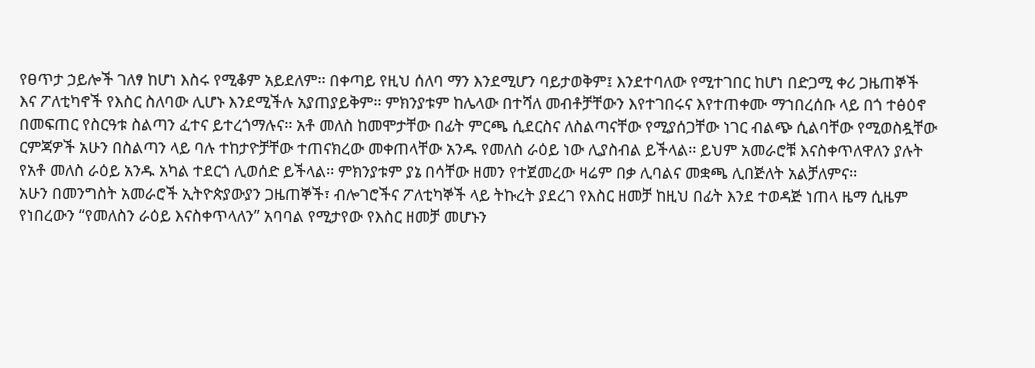የፀጥታ ኃይሎች ገለፃ ከሆነ እስሩ የሚቆም አይደለም፡፡ በቀጣይ የዚህ ሰለባ ማን እንደሚሆን ባይታወቅም፤ እንደተባለው የሚተገበር ከሆነ በድጋሚ ቀሪ ጋዜጠኞች እና ፖለቲካኖች የእስር ስለባው ሊሆኑ እንደሚችሉ አያጠያይቅም፡፡ ምክንያቱም ከሌላው በተሻለ መብቶቻቸውን እየተገበሩና እየተጠቀሙ ማኀበረሰቡ ላይ በጎ ተፅዕኖ በመፍጠር የስርዓቱ ስልጣን ፈተና ይተረጎማሉና፡፡ አቶ መለስ ከመሞታቸው በፊት ምርጫ ሲደርስና ለስልጣናቸው የሚያሰጋቸው ነገር ብልጭ ሲልባቸው የሚወስዷቸው ርምጃዎች አሁን በስልጣን ላይ ባሉ ተከታዮቻቸው ተጠናክረው መቀጠላቸው አንዱ የመለስ ራዕይ ነው ሊያስብል ይችላል፡፡ ይህም አመራሮቹ እናስቀጥለዋለን ያሉት የአቶ መለስ ራዕይ አንዱ አካል ተደርጎ ሊወሰድ ይችላል፡፡ ምክንያቱም ያኔ በሳቸው ዘመን የተጀመረው ዛሬም በቃ ሊባልና መቋጫ ሊበጅለት አልቻለምና፡፡
አሁን በመንግስት አመራሮች ኢትዮጵያውያን ጋዜጠኞች፣ ብሎገሮችና ፖለቲካኞች ላይ ትኩረት ያደረገ የእስር ዘመቻ ከዚህ በፊት እንደ ተወዳጅ ነጠላ ዜማ ሲዜም የነበረውን “የመለስን ራዕይ እናስቀጥላለን” አባባል የሚታየው የእስር ዘመቻ መሆኑን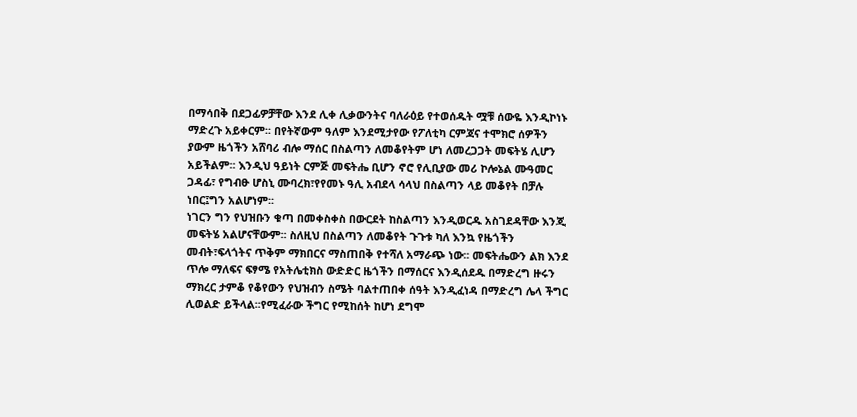በማሳበቅ በደጋፊዎቻቸው እንደ ሊቀ ሊቃውንትና ባለራዕይ የተወሰዱት ሟቹ ሰውዬ እንዲኮነኑ ማድረጉ አይቀርም፡፡ በየትኛውም ዓለም እንደሚታየው የፖለቲካ ርምጃና ተሞክሮ ሰዎችን ያውም ዜጎችን አሸባሪ ብሎ ማሰር በስልጣን ለመቆየትም ሆነ ለመረጋጋት መፍትሄ ሊሆን አይችልም፡፡ እንዲህ ዓይነት ርምጅ መፍትሔ ቢሆን ኖሮ የሊቢያው መሪ ኮሎኔል ሙዓመር ጋዳፊ፣ የግብፁ ሆስኒ ሙባረክ፣የየመኑ ዓሊ አብደላ ሳላህ በስልጣን ላይ መቆየት በቻሉ ነበር፤ግን አልሆነም፡፡
ነገርን ግን የህዝቡን ቁጣ በመቀስቀስ በውርደት ከስልጣን እንዲወርዱ አስገደዳቸው እንጂ መፍትሄ አልሆናቸውም፡፡ ስለዚህ በስልጣን ለመቆየት ጉጉቱ ካለ እንኳ የዜጎችን መብት፣ፍላጎትና ጥቅም ማክበርና ማስጠበቅ የተሻለ አማራጭ ነው፡፡ መፍትሔውን ልክ እንደ ጥሎ ማለፍና ፍፃሜ የአትሌቲክስ ውድድር ዜጎችን በማሰርና እንዲሰደዱ በማድረግ ዙሩን ማክረር ታምቆ የቆየውን የህዝብን ስሜት ባልተጠበቀ ሰዓት እንዲፈነዳ በማድረግ ሌላ ችግር ሊወልድ ይችላል፡፡የሚፈራው ችግር የሚከሰት ከሆነ ደግሞ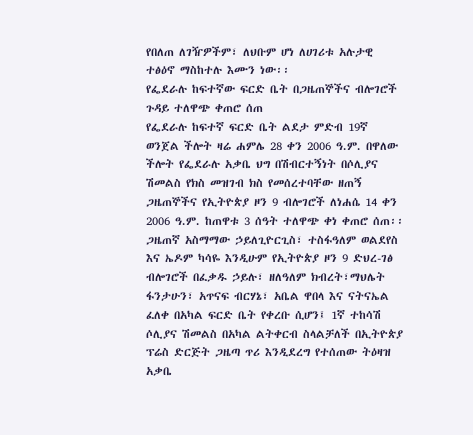የበለጠ ለገዥዎችም፣ ለህቡም ሆነ ለሀገሪቱ አሉታዊ ተፅዕኖ ማስከተሉ እሙን ነው፡፡
የፌደራሉ ከፍተኛው ፍርድ ቤት በጋዜጠኞችና ብሎገሮች ጉዳይ ተለዋጭ ቀጠሮ ሰጠ
የፌደራሉ ከፍተኛ ፍርድ ቤት ልደታ ምድብ 19ኛ ወንጀል ችሎት ዛሬ ሐምሌ 28 ቀን 2006 ዓ.ም. በዋለው ችሎት የፌደራሉ አቃቤ ህግ በሽብርተኝነት በሶሊያና ሽመልስ የክስ መዝገብ ክስ የመሰረተባቸው ዘጠኝ ጋዜጠኞችና የኢትዮጵያ ዞን 9 ብሎገሮች ለነሐሴ 14 ቀን 2006 ዓ.ም. ከጠዋቱ 3 ሰዓት ተለዋጭ ቀነ ቀጠሮ ሰጠ፡፡ ጋዜጠኛ አስማማው ኃይለጊዮርጊስ፣ ተስፋዓለም ወልደየስ እና ኤዶም ካሳዬ እንዲሁም የኢትዮጵያ ዞን 9 ድህረ-ገፅ ብሎገሮች በፈቃዱ ኃይሉ፣ ዘለዓለም ክብረት፣ማህሌት ፋንታሁን፣ አጥናፍ ብርሃኔ፣ አቤል ዋበላ እና ናትናኤል ፈለቀ በአካል ፍርድ ቤት የቀረቡ ሲሆን፤ 1ኛ ተከሳሽ ሶሊያና ሽመልስ በአካል ልትቀርብ ስላልቻለች በኢትዮጵያ ፕሬስ ድርጅት ጋዜጣ ጥሪ እንዲደረግ የተሰጠው ትዕዛዝ አቃቤ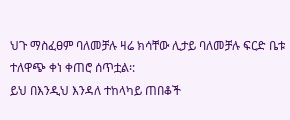ህጉ ማስፈፀም ባለመቻሉ ዛሬ ክሳቸው ሊታይ ባለመቻሉ ፍርድ ቤቱ ተለዋጭ ቀነ ቀጠሮ ሰጥቷል፡:
ይህ በእንዲህ እንዳለ ተከላካይ ጠበቆች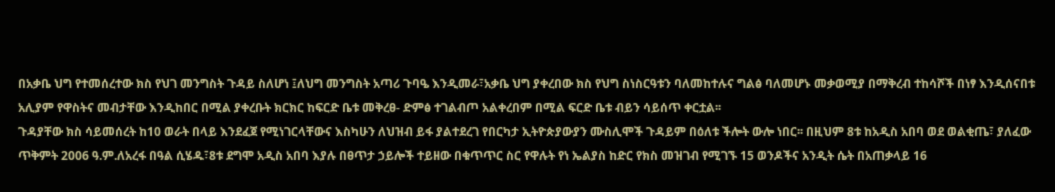በአቃቤ ህግ የተመሰረተው ክስ የህገ መንግስት ጉዳይ ስለሆነ ፤ለህግ መንግስት አጣሪ ጉባዔ እንዲመራ፣አቃቤ ህግ ያቀረበው ክስ የህግ ስነስርዓቱን ባለመከተሉና ግልፅ ባለመሆኑ መቃወሚያ በማቅረብ ተከሳሾች በነፃ እንዲሰናበቱ አሊያም የዋስትና መብታቸው እንዲከበር በሚል ያቀረቡት ክርክር ከፍርድ ቤቱ መቅረፀ- ድምፅ ተገልብጦ አልቀረበም በሚል ፍርድ ቤቱ ብይን ሳይሰጥ ቀርቷል፡፡
ጉዳያቸው ክስ ሳይመሰረት ከ10 ወራት በላይ እንደፈጀ የሚነገርላቸውና እስካሁን ለህዝብ ይፋ ያልተደረገ የበርካታ ኢትዮጵያውያን ሙስሊሞች ጉዳይም በዕለቱ ችሎት ውሎ ነበር፡፡ በዚህም 8ቱ ከአዲስ አበባ ወደ ወልቂጤ፣ ያለፈው ጥቅምት 2006 ዓ.ም.ለአረፋ በዓል ሲሄዱ፣8ቱ ደግሞ አዲስ አበባ እያሉ በፀጥታ ኃይሎች ተይዘው በቁጥጥር ስር የዋሉት የነ ኤልያስ ከድር የክስ መዝገብ የሚገኙ 15 ወንዶችና አንዲት ሴት በአጠቃላይ 16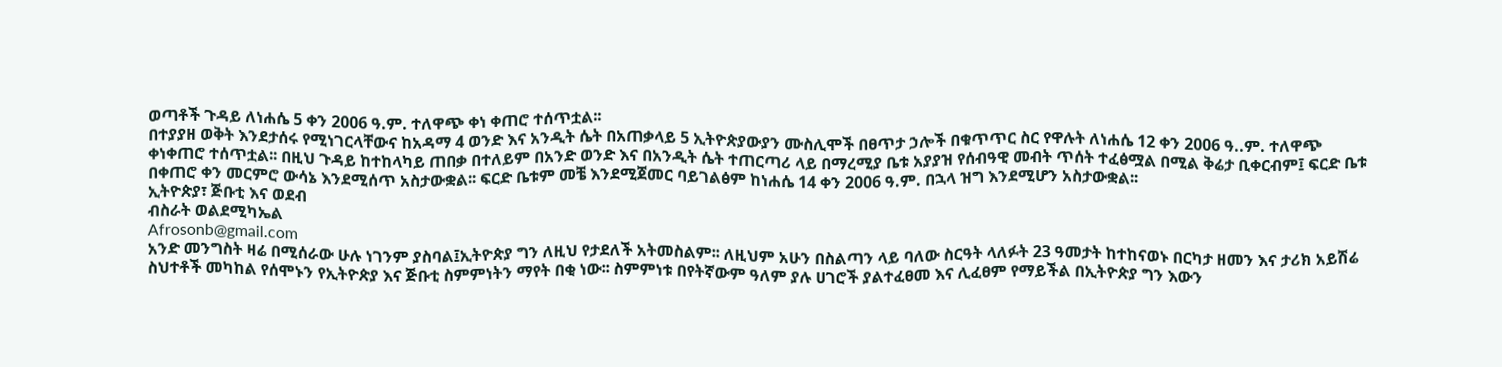ወጣቶች ጉዳይ ለነሐሴ 5 ቀን 2006 ዓ.ም. ተለዋጭ ቀነ ቀጠሮ ተሰጥቷል፡፡
በተያያዘ ወቅት እንደታሰሩ የሚነገርላቸውና ከአዳማ 4 ወንድ እና አንዲት ሴት በአጠቃላይ 5 ኢትዮጵያውያን ሙስሊሞች በፀጥታ ኃሎች በቁጥጥር ስር የዋሉት ለነሐሴ 12 ቀን 2006 ዓ..ም. ተለዋጭ ቀነቀጠሮ ተሰጥቷል፡፡ በዚህ ጉዳይ ከተከላካይ ጠበቃ በተለይም በአንድ ወንድ እና በአንዲት ሴት ተጠርጣሪ ላይ በማረሚያ ቤቱ አያያዝ የሰብዓዊ መብት ጥሰት ተፈፅሟል በሚል ቅሬታ ቢቀርብም፤ ፍርድ ቤቱ በቀጠሮ ቀን መርምሮ ውሳኔ እንደሚሰጥ አስታውቋል፡፡ ፍርድ ቤቱም መቼ እንደሚጀመር ባይገልፅም ከነሐሴ 14 ቀን 2006 ዓ.ም. በኋላ ዝግ እንደሚሆን አስታውቋል፡፡
ኢትዮጵያ፣ ጅቡቲ እና ወደብ
ብስራት ወልደሚካኤል
Afrosonb@gmail.com
አንድ መንግስት ዛሬ በሚሰራው ሁሉ ነገንም ያስባል፤ኢትዮጵያ ግን ለዚህ የታደለች አትመስልም፡፡ ለዚህም አሁን በስልጣን ላይ ባለው ስርዓት ላለፉት 23 ዓመታት ከተከናወኑ በርካታ ዘመን እና ታሪክ አይሽሬ ስህተቶች መካከል የሰሞኑን የኢትዮጵያ እና ጅቡቲ ስምምነትን ማየት በቂ ነው፡፡ ስምምነቱ በየትኛውም ዓለም ያሉ ሀገሮች ያልተፈፀመ እና ሊፈፀም የማይችል በኢትዮጵያ ግን እውን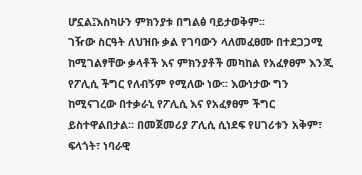ሆኗል፤እስካሁን ምክንያቱ በግልፅ ባይታወቅም፡፡
ገዥው ስርዓት ለህዝቡ ቃል የገባውን ላለመፈፀሙ በተደጋጋሚ ከሚገልፃቸው ቃላቶች እና ምክንያቶች መካከል የአፈፃፀም እንጂ የፖሊሲ ችግር የለብኝም የሚለው ነው፡፡ እውነታው ግን ከሚናገረው በተቃራኒ የፖሊሲ እና የአፈፃፀም ችግር ይስተዋልበታል፡፡ በመጀመሪያ ፖሊሲ ሲነደፍ የሀገሪቱን አቅም፣ ፍላጎት፣ ነባራዊ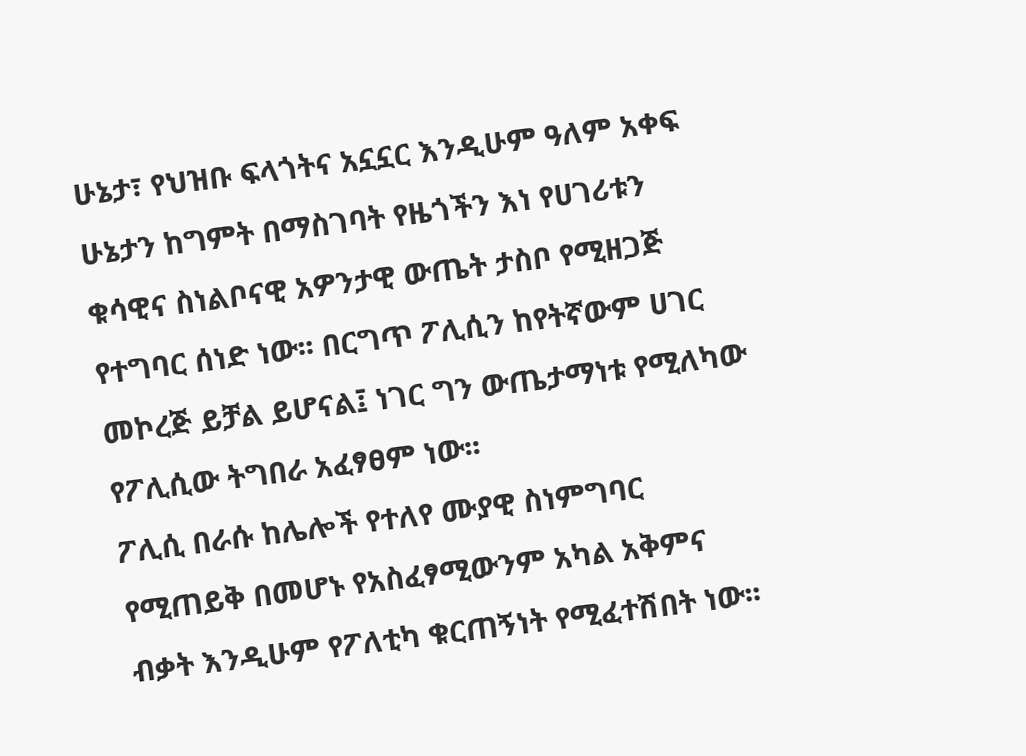ሁኔታ፣ የህዝቡ ፍላጎትና አኗኗር እንዲሁም ዓለም አቀፍ ሁኔታን ከግምት በማስገባት የዜጎችን እነ የሀገሪቱን ቁሳዊና ስነልቦናዊ አዎንታዊ ውጤት ታስቦ የሚዘጋጅ የተግባር ሰነድ ነው፡፡ በርግጥ ፖሊሲን ከየትኛውም ሀገር መኮረጅ ይቻል ይሆናል፤ ነገር ግን ውጤታማነቱ የሚለካው የፖሊሲው ትግበራ አፈፃፀም ነው፡፡
ፖሊሲ በራሱ ከሌሎች የተለየ ሙያዊ ስነምግባር የሚጠይቅ በመሆኑ የአስፈፃሚውንም አካል አቅምና ብቃት እንዲሁም የፖለቲካ ቁርጠኝነት የሚፈተሽበት ነው፡፡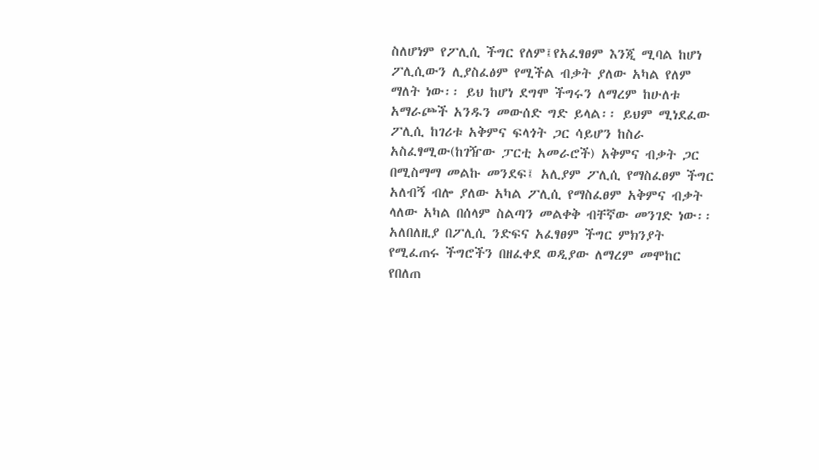ስለሆነም የፖሊሲ ችግር የለም፤የአፈፃፀም እንጂ ሚባል ከሆነ ፖሊሲውን ሊያስፈፅም የሚችል ብቃት ያለው አካል የለም ማለት ነው፡፡ ይህ ከሆነ ደግሞ ችግሩን ለማረም ከሁለቱ አማራጮች አንዱን መውሰድ ግድ ይላል፡፡ ይህም ሚነደፈው ፖሊሲ ከገሪቱ አቅምና ፍላጎት ጋር ሳይሆን ከስራ አስፈፃሚው(ከገዥው ፓርቲ አመራሮች) አቅምና ብቃት ጋር በሚስማማ መልኩ መንደፍ፤ አሊያም ፖሊሲ የማስፈፀም ችግር አለብኝ ብሎ ያለው አካል ፖሊሲ የማስፈፀም አቅምና ብቃት ላለው አካል በሰላም ስልጣን መልቀቅ ብቸኛው መንገድ ነው፡፡ አለበለዚያ በፖሊሲ ንድፍና አፈፃፀም ችግር ምክንያት የሚፈጠሩ ችግሮችን በዘፈቀደ ወዲያው ለማረም መሞከር የበለጠ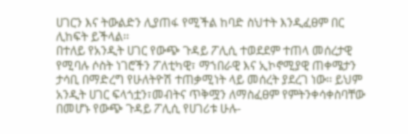ሀገርን እና ትውልድን ሊያጠፋ የሚችል ከባድ ስህተት እንዲፈፀም በር ሊከፍት ይችላል፡፡
በተለይ የአንዲት ሀገር የውጭ ጉዳይ ፖሊሲ ተወደደም ተጠላ መሰረታዊ የሚባሉ ሶስት ነገሮችን ፖለቲካዊ፣ ማኀበራዊ እና ኢኮኖሚያዊ ጠቀሜታን ታሳቢ በማድረግ የሁለትዮሽ ተጠቃሚነት ላይ መሰረት ያደረገ ነው፡፡ ይህም አንዲት ሀገር ፍላጎቷን፣መብትና ጥቅሟን ለማስፈፀም የምትንቀሳቀስባቸው በመሆኑ የውጭ ጉዳይ ፖሊሲ የሀገሪቱ ሁሉ-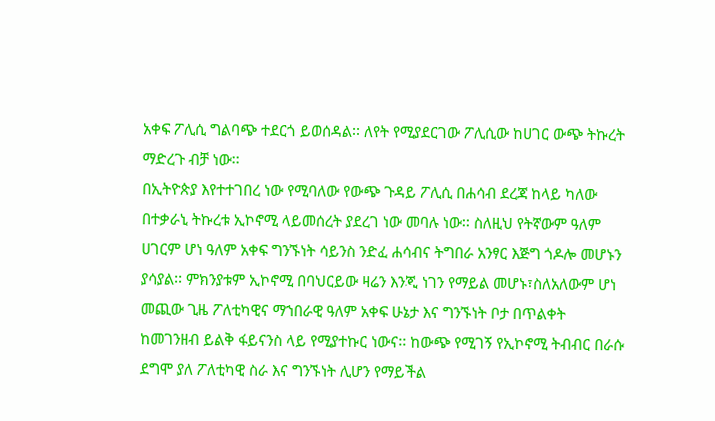አቀፍ ፖሊሲ ግልባጭ ተደርጎ ይወሰዳል፡፡ ለየት የሚያደርገው ፖሊሲው ከሀገር ውጭ ትኩረት ማድረጉ ብቻ ነው፡፡
በኢትዮጵያ እየተተገበረ ነው የሚባለው የውጭ ጉዳይ ፖሊሲ በሐሳብ ደረጃ ከላይ ካለው በተቃራኒ ትኩረቱ ኢኮኖሚ ላይመሰረት ያደረገ ነው መባሉ ነው፡፡ ስለዚህ የትኛውም ዓለም ሀገርም ሆነ ዓለም አቀፍ ግንኙነት ሳይንስ ንድፈ ሐሳብና ትግበራ አንፃር እጅግ ጎዶሎ መሆኑን ያሳያል፡፡ ምክንያቱም ኢኮኖሚ በባህርይው ዛሬን እንጂ ነገን የማይል መሆኑ፣ስለአለውም ሆነ መጪው ጊዜ ፖለቲካዊና ማኀበራዊ ዓለም አቀፍ ሁኔታ እና ግንኙነት ቦታ በጥልቀት ከመገንዘብ ይልቅ ፋይናንስ ላይ የሚያተኩር ነውና፡፡ ከውጭ የሚገኝ የኢኮኖሚ ትብብር በራሱ ደግሞ ያለ ፖለቲካዊ ስራ እና ግንኙነት ሊሆን የማይችል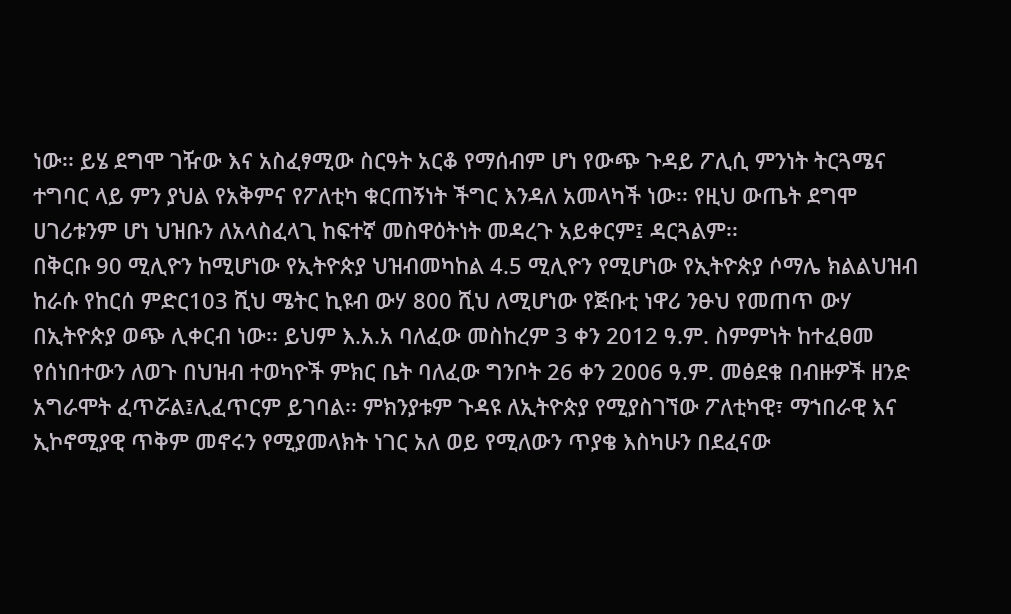ነው፡፡ ይሄ ደግሞ ገዥው እና አስፈፃሚው ስርዓት አርቆ የማሰብም ሆነ የውጭ ጉዳይ ፖሊሲ ምንነት ትርጓሜና ተግባር ላይ ምን ያህል የአቅምና የፖለቲካ ቁርጠኝነት ችግር እንዳለ አመላካች ነው፡፡ የዚህ ውጤት ደግሞ ሀገሪቱንም ሆነ ህዝቡን ለአላስፈላጊ ከፍተኛ መስዋዕትነት መዳረጉ አይቀርም፤ ዳርጓልም፡፡
በቅርቡ 90 ሚሊዮን ከሚሆነው የኢትዮጵያ ህዝብመካከል 4.5 ሚሊዮን የሚሆነው የኢትዮጵያ ሶማሌ ክልልህዝብ ከራሱ የከርሰ ምድር103 ሺህ ሜትር ኪዩብ ውሃ 800 ሺህ ለሚሆነው የጅቡቲ ነዋሪ ንፁህ የመጠጥ ውሃ በኢትዮጵያ ወጭ ሊቀርብ ነው፡፡ ይህም እ.አ.አ ባለፈው መስከረም 3 ቀን 2012 ዓ.ም. ስምምነት ከተፈፀመ የሰነበተውን ለወጉ በህዝብ ተወካዮች ምክር ቤት ባለፈው ግንቦት 26 ቀን 2006 ዓ.ም. መፅደቁ በብዙዎች ዘንድ አግራሞት ፈጥሯል፤ሊፈጥርም ይገባል፡፡ ምክንያቱም ጉዳዩ ለኢትዮጵያ የሚያስገኘው ፖለቲካዊ፣ ማኀበራዊ እና ኢኮኖሚያዊ ጥቅም መኖሩን የሚያመላክት ነገር አለ ወይ የሚለውን ጥያቄ እስካሁን በደፈናው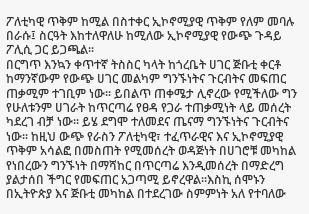ፖለቲካዊ ጥቅም ከሚል በስተቀር ኢኮኖሚያዊ ጥቅም የለም መባሉ በራሱ፤ ስርዓት እከተለዋለሁ ከሚለው ኢኮኖሚያዊ የውጭ ጉዳይ ፖሊሲ ጋር ይጋጫል፡፡
በርግጥ እንኳን ቀጥተኛ ትስስር ካላት ከጎረቤት ሀገር ጅቡቲ ቀርቶ ከማንኛውም የውጭ ሀገር መልካም ግንኙነትና ጉርብትና መፍጠር ጠቃሚም ተገቢም ነው፡፡ ይበልጥ ጠቀሜታ ሊኖረው የሚችለው ግን የሁለቱንም ሀገራት ከጥርጣሬ የፀዳ የጋራ ተጠቃሚነት ላይ መሰረት ካደረገ ብቻ ነው፡፡ ይሄ ደግሞ ተለመደና ጤናማ ግንኙነትና ጉርብትና ነው፡፡ ከዚህ ውጭ የራስን ፖለቲካዊ፣ ተፈጥራዊና እና ኢኮኖሚያዊ ጥቅም አሳልፎ በመስጠት የሚመሰረት ወዳጅነት በሀገሮቹ መካከል የነበረውን ግንኙነት በማሻከር በጥርጣሬ እንዲመሰረት በማድረግ ያልታሰበ ችግር የመፍጠር አጋጣሚ ይኖረዋል፡፡እስኪ ሰሞኑን በኢትዮጵያ እና ጅቡቲ መካከል በተደረገው ስምምነት አለ የተባለው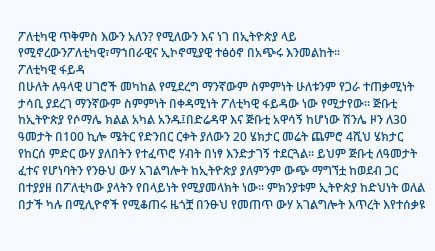ፖለቲካዊ ጥቅምስ እውን አለን? የሚለውን እና ነገ በኢትዮጵያ ላይ የሚኖረውንፖለቲካዊ፣ማኀበራዊና ኢኮኖሚያዊ ተፅዕኖ በአጭሩ እንመልከት፡፡
ፖለቲካዊ ፋይዳ
በሁለት ሉዓላዊ ሀገሮች መካከል የሚደረግ ማንኛውም ስምምነት ሁለቱንም የጋራ ተጠቃሚነት ታሳቢ ያደረገ ማንኛውም ስምምነት በቀዳሚነት ፖለቲካዊ ፋይዳው ነው የሚታየው፡፡ ጅቡቲ ከኢትዮጵያ የሶማሌ ክልል አካል አንዱ፤በድሬዳዋ እና ጅቡቲ አዋሳኝ ከሆነው ሽንሌ ዞን ለ30 ዓመታት በ100 ኪሎ ሜትር የድንበር ርቀት ያለውን 20 ሄክታር መሬት ጨምሮ 4ሺህ ሄክታር የከርሰ ምድር ውሃ ያለበትን የተፈጥሮ ሃብት በነፃ እንድታገኝ ተደርጓል፡፡ ይህም ጅቡቲ ለዓመታት ፈተና የሆነባትን የንፁህ ውሃ አገልግሎት ከኢትዮጵያ ያለምንም ውጭ ማግኘቷ ከወደብ ጋር በተያያዘ በፖለቲካው ያላትን የበላይነት የሚያመላክት ነው፡፡ ምክንያቱም ኢትዮጵያ ከድህነት ወለል በታች ካሉ በሚሊዮኖች የሚቆጠሩ ዜጎቿ በንፁህ የመጠጥ ውሃ አገልግሎት እጥረት እየተሰቃዩ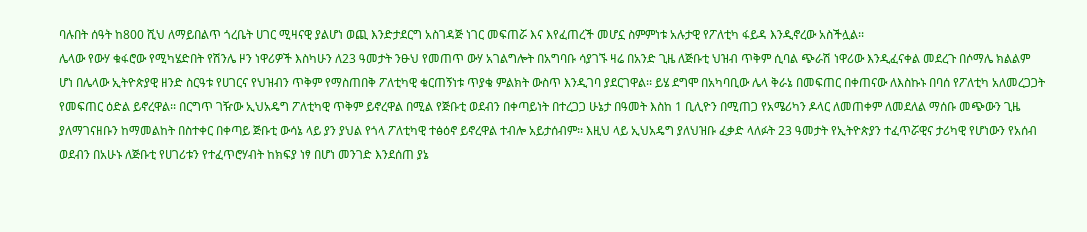ባሉበት ሰዓት ከ800 ሺህ ለማይበልጥ ጎረቤት ሀገር ሚዛናዊ ያልሆነ ወጪ እንድታደርግ አስገዳጅ ነገር መፍጠሯ እና እየፈጠረች መሆኗ ስምምነቱ አሉታዊ የፖለቲካ ፋይዳ እንዲኖረው አስችሏል፡፡
ሌላው የውሃ ቁፋሮው የሚካሄድበት የሽንሌ ዞን ነዋሪዎች እስካሁን ለ23 ዓመታት ንፁህ የመጠጥ ውሃ አገልግሎት በአግባቡ ሳያገኙ ዛሬ በአንድ ጊዜ ለጅቡቲ ህዝብ ጥቅም ሲባል ጭራሽ ነዋሪው እንዲፈናቀል መደረጉ በሶማሌ ክልልም ሆነ በሌላው ኢትዮጵያዊ ዘንድ ስርዓቱ የሀገርና የህዝብን ጥቅም የማስጠበቅ ፖለቲካዊ ቁርጠኝነቱ ጥያቄ ምልክት ውስጥ እንዲገባ ያደርገዋል፡፡ ይሄ ደግሞ በአካባቢው ሌላ ቅራኔ በመፍጠር በቀጠናው ለእስኩኑ በባሰ የፖለቲካ አለመረጋጋት የመፍጠር ዕድል ይኖረዋል፡፡ በርግጥ ገዥው ኢህአዴግ ፖለቲካዊ ጥቅም ይኖረዋል በሚል የጅቡቲ ወደብን በቀጣይነት በተረጋጋ ሁኔታ በዓመት እስከ 1 ቢሊዮን በሚጠጋ የአሜሪካን ዶላር ለመጠቀም ለመደለል ማሰቡ መጭውን ጊዜ ያለማገናዘቡን ከማመልከት በስተቀር በቀጣይ ጅቡቲ ውሳኔ ላይ ያን ያህል የጎላ ፖለቲካዊ ተፅዕኖ ይኖረዋል ተብሎ አይታሰብም፡፡ እዚህ ላይ ኢህአዴግ ያለህዝቡ ፈቃድ ላለፉት 23 ዓመታት የኢትዮጵያን ተፈጥሯዊና ታሪካዊ የሆነውን የአሰብ ወደብን በአሁኑ ለጅቡቲ የሀገሪቱን የተፈጥሮሃብት ከክፍያ ነፃ በሆነ መንገድ እንደሰጠ ያኔ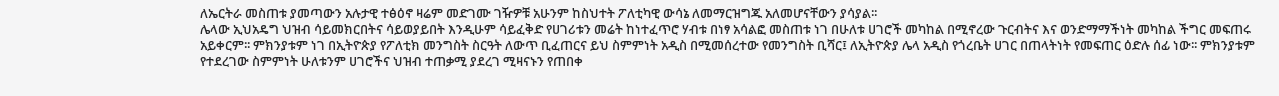ለኤርትራ መስጠቱ ያመጣውን አሉታዊ ተፅዕኖ ዛሬም መድገሙ ገዥዎቹ አሁንም ከስህተት ፖለቲካዊ ውሳኔ ለመማርዝግጁ አለመሆናቸውን ያሳያል፡፡
ሌላው ኢህአዴግ ህዝብ ሳይመክርበትና ሳይወያይበት እንዲሁም ሳይፈቅድ የሀገሪቱን መሬት ከነተፈጥሮ ሃብቱ በነፃ አሳልፎ መስጠቱ ነገ በሁለቱ ሀገሮች መካከል በሚኖረው ጉርብትና እና ወንድማማችነት መካከል ችግር መፍጠሩ አይቀርም፡፡ ምክንያቱም ነገ በኢትዮጵያ የፖለቲክ መንግስት ስርዓት ለውጥ ቢፈጠርና ይህ ስምምነት አዲስ በሚመሰረተው የመንግስት ቢሻር፤ ለኢትዮጵያ ሌላ አዲስ የጎረቤት ሀገር በጠላትነት የመፍጠር ዕድሉ ሰፊ ነው፡፡ ምክንያቱም የተደረገው ስምምነት ሁለቱንም ሀገሮችና ህዝብ ተጠቃሚ ያደረገ ሚዛናኑን የጠበቀ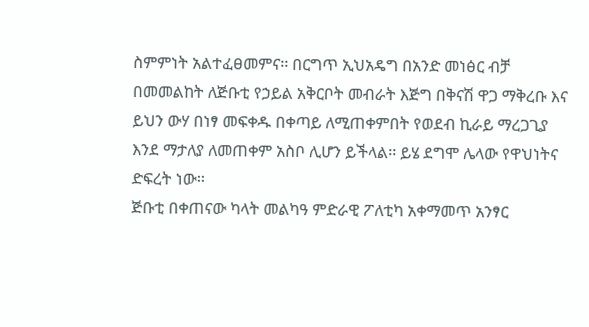ስምምነት አልተፈፀመምና፡፡ በርግጥ ኢህአዴግ በአንድ መነፅር ብቻ በመመልከት ለጅቡቲ የኃይል አቅርቦት መብራት እጅግ በቅናሽ ዋጋ ማቅረቡ እና ይህን ውሃ በነፃ መፍቀዱ በቀጣይ ለሚጠቀምበት የወደብ ኪራይ ማረጋጊያ እንደ ማታለያ ለመጠቀም አስቦ ሊሆን ይችላል፡፡ ይሄ ደግሞ ሌላው የዋህነትና ድፍረት ነው፡፡
ጅቡቲ በቀጠናው ካላት መልካዓ ምድራዊ ፖለቲካ አቀማመጥ አንፃር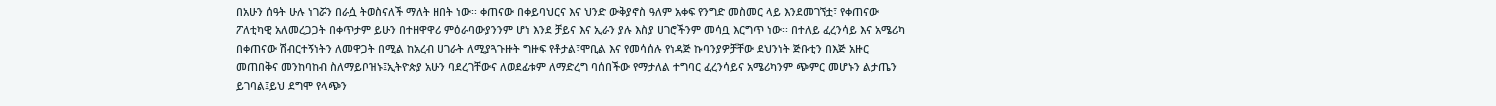በአሁን ሰዓት ሁሉ ነገሯን በራሷ ትወስናለች ማለት ዘበት ነው፡፡ ቀጠናው በቀይባህርና እና ህንድ ውቅያኖስ ዓለም አቀፍ የንግድ መስመር ላይ እንደመገኘቷ፣ የቀጠናው ፖለቲካዊ አለመረጋጋት በቀጥታም ይሁን በተዘዋዋሪ ምዕራባውያንንም ሆነ እንደ ቻይና እና ኢራን ያሉ እስያ ሀገሮችንም መሳቧ እርግጥ ነው፡፡ በተለይ ፈረንሳይ እና አሜሪካ በቀጠናው ሽብርተኝነትን ለመዋጋት በሚል ከአረብ ሀገራት ለሚያጓጉዙት ግዙፍ የቶታል፣ሞቢል እና የመሳሰሉ የነዳጅ ኩባንያዎቻቸው ደህንነት ጅቡቲን በእጅ አዙር መጠበቅና መንከባከብ ስለማይቦዝኑ፤ኢትዮጵያ አሁን ባደረገቸውና ለወደፊቱም ለማድረግ ባሰበችው የማታለል ተግባር ፈረንሳይና አሜሪካንም ጭምር መሆኑን ልታጤን ይገባል፤ይህ ደግሞ የላጭን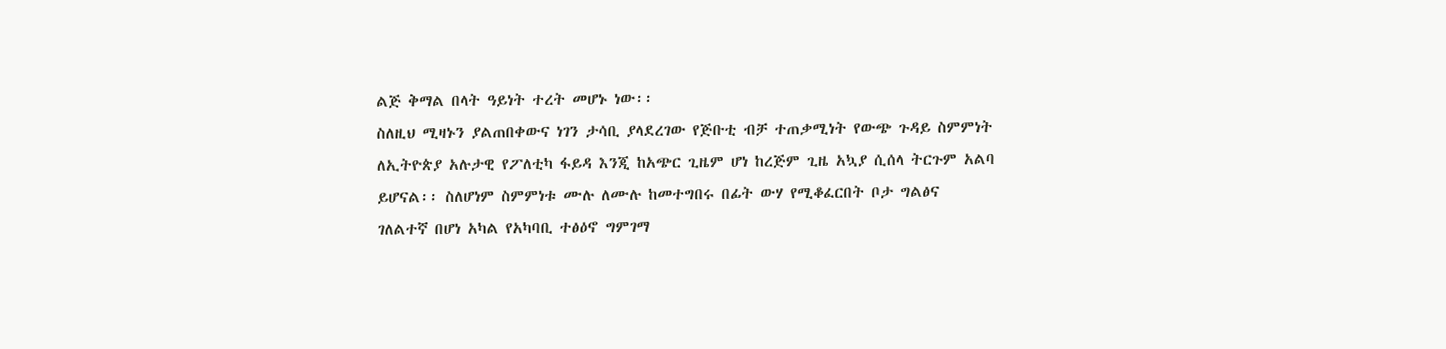ልጅ ቅማል በላት ዓይነት ተረት መሆኑ ነው፡፡
ስለዚህ ሚዛኑን ያልጠበቀውና ነገን ታሳቢ ያላደረገው የጅቡቲ ብቻ ተጠቃሚነት የውጭ ጉዳይ ስምምነት ለኢትዮጵያ አሉታዊ የፖለቲካ ፋይዳ እንጂ ከአጭር ጊዜም ሆነ ከረጅም ጊዜ አኳያ ሲሰላ ትርጉም አልባ ይሆናል፡፡ ስለሆነም ስምምነቱ ሙሉ ለሙሉ ከመተግበሩ በፊት ውሃ የሚቆፈርበት ቦታ ግልፅና ገለልተኛ በሆነ አካል የአካባቢ ተፅዕኖ ግምገማ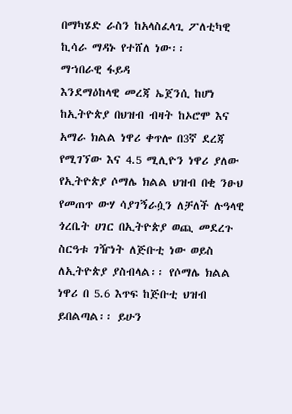በማካሄድ ራስን ከአላስፈላጊ ፖለቲካዊ ኪሳራ ማዳኑ የተሸለ ነው፡፡
ማኀበራዊ ፋይዳ
እንደማዕከላዊ መረጃ ኤጀንሲ ከሆነ ከኢትዮጵያ በህዝብ ብዛት ከኦሮሞ እና አማራ ክልል ነዋሪ ቀጥሎ በ3ኛ ደረጃ የሚገኘው እና 4.5 ሚሊዮን ነዋሪ ያለው የኢትዮጵያ ሶማሌ ክልል ህዝብ በቂ ንፁህ የመጠጥ ውሃ ሳያገኝራሷን ለቻለች ሉዓላዊ ጎረቤት ሀገር በኢትዮጵያ ወጪ መደረጉ ስርዓቱ ገዥነት ለጅቡቲ ነው ወይስ ለኢትዮጵያ ያስብላል፡፡ የሶማሌ ክልል ነዋሪ በ 5.6 እጥፍ ከጅቡቲ ህዝብ ይበልጣል፡፡ ይሁን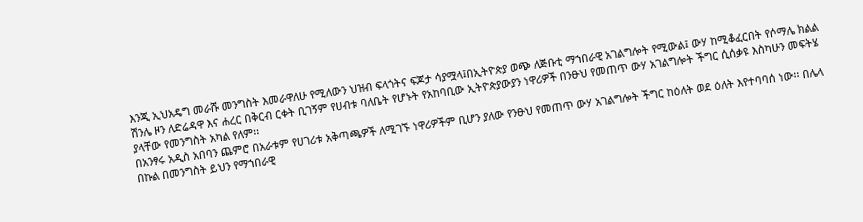እንጂ ኢህአዴግ መራሹ መንግስት እመራዋለሁ የሚለውን ህዝብ ፍላጎትና ፍጆታ ሳያሟላ፤በኢትዮጵያ ወጭ ለጅቡቲ ማኀበራዊ አገልግሎት የሚውል፤ ውሃ ከሚቆፈርበት የሶማሌ ክልል ሽንሌ ዞን ለድሬዳዋ እና ሐረር በቅርብ ርቀት ቢገኝም የሀብቱ ባለቤት የሆኑት የአከባቢው ኢትዮጵያውያን ነዋሪዎች በንፁህ የመጠጥ ውሃ አገልግሎት ችግር ሲሰቃዩ እስካሁን መፍትሄ ያላቸው የመንግስት አካል የለም፡፡
በአንፃሩ አዲስ አበባን ጨምሮ በአራቱም የሀገሪቱ አቅጣጫዎች ለሚገኙ ነዋሪዎችም ቢሆን ያለው የንፁህ የመጠጥ ውሃ አገልግሎት ችግር ከዕለት ወደ ዕለት እየተባባሰ ነው፡፡ በሌላ በኩል በመንግስት ይህን የማኀበራዊ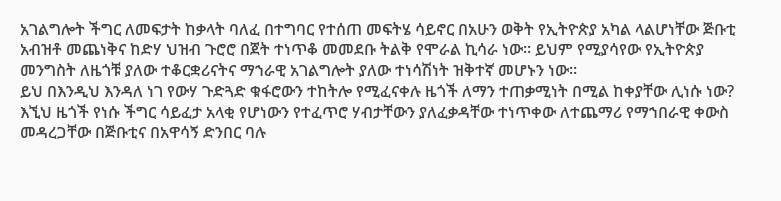አገልግሎት ችግር ለመፍታት ከቃላት ባለፈ በተግባር የተሰጠ መፍትሄ ሳይኖር በአሁን ወቅት የኢትዮጵያ አካል ላልሆነቸው ጅቡቲ አብዝቶ መጨነቅና ከድሃ ህዝብ ጉሮሮ በጀት ተነጥቆ መመደቡ ትልቅ የሞራል ኪሳራ ነው፡፡ ይህም የሚያሳየው የኢትዮጵያ መንግስት ለዜጎቹ ያለው ተቆርቋሪናትና ማኀራዊ አገልግሎት ያለው ተነሳሽነት ዝቅተኛ መሆኑን ነው፡፡
ይህ በእንዲህ እንዳለ ነገ የውሃ ጉድጓድ ቁፋሮውን ተከትሎ የሚፈናቀሉ ዜጎች ለማን ተጠቃሚነት በሚል ከቀያቸው ሊነሱ ነው? እኚህ ዜጎች የነሱ ችግር ሳይፈታ አላቂ የሆነውን የተፈጥሮ ሃብታቸውን ያለፈቃዳቸው ተነጥቀው ለተጨማሪ የማኀበራዊ ቀውስ መዳረጋቸው በጅቡቲና በአዋሳኝ ድንበር ባሉ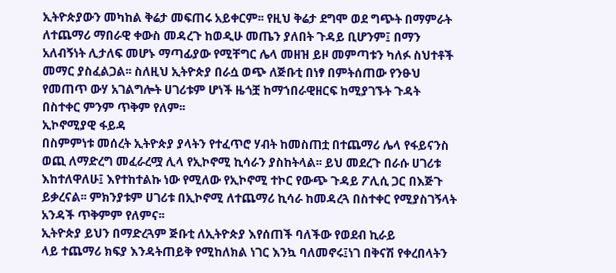ኢትዮጵያውን መካከል ቅሬታ መፍጠሩ አይቀርም፡፡ የዚህ ቅሬታ ደግሞ ወደ ግጭት በማምራት ለተጨማሪ ማበራዊ ቀውስ መዳረጉ ከወዲሁ መጤን ያለበት ጉዳይ ቢሆንም፤ በማን አለብኝነት ሊታለፍ መሆኑ ማጣፊያው የሚቸግር ሌላ መዘዝ ይዞ መምጣቱን ካለፉ ስህተቶች መማር ያስፈልጋል፡፡ ስለዚህ ኢትዮጵያ በራሷ ወጭ ለጅቡቲ በነፃ በምትሰጠው የንፁህ የመጠጥ ውሃ አገልግሎት ሀገሪቱም ሆነች ዜጎቿ ከማኀበራዊዘርፍ ከሚያገኙት ጉዳት በስተቀር ምንም ጥቅም የለም፡፡
ኢኮኖሚያዊ ፋይዳ
በስምምነቱ መሰረት ኢትዮጵያ ያላትን የተፈጥሮ ሃብት ከመስጠቷ በተጨማሪ ሌላ የፋይናንስ ወጪ ለማድረግ መፈራረሟ ሊላ የኢኮኖሚ ኪሳራን ያስከትላል፡፡ ይህ መደረጉ በራሱ ሀገሪቱ እከተለዋለሁ፤ እየተከተልኩ ነው የሚለው የኢኮኖሚ ተኮር የውጭ ጉዳይ ፖሊሲ ጋር በእጅጉ ይቃረናል፡፡ ምክንያቱም ሀገሪቱ በኢኮኖሚ ለተጨማሪ ኪሳራ ከመዳረጓ በስተቀር የሚያስገኝላት አንዳች ጥቅምም የለምና፡፡
ኢትዮጵያ ይህን በማድረጓም ጅቡቲ ለኢትዮጵያ እየሰጠች ባለችው የወደብ ኪራይ
ላይ ተጨማሪ ክፍያ እንዳትጠይቅ የሚከለክል ነገር እንኳ ባለመኖሩ፤ነገ በቅናሽ የቀረበላትን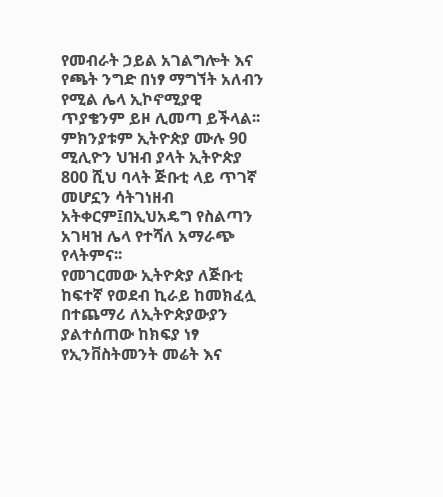የመብራት ኃይል አገልግሎት እና የጫት ንግድ በነፃ ማግኘት አለብን የሚል ሌላ ኢኮኖሚያዊ ጥያቄንም ይዞ ሊመጣ ይችላል፡፡ ምክንያቱም ኢትዮጵያ ሙሉ 90 ሚሊዮን ህዝብ ያላት ኢትዮጵያ 800 ሺህ ባላት ጅቡቲ ላይ ጥገኛ መሆኗን ሳትገነዘብ አትቀርም፤በኢህአዴግ የስልጣን አገዛዝ ሌላ የተሻለ አማራጭ የላትምና፡፡
የመገርመው ኢትዮጵያ ለጅቡቲ ከፍተኛ የወደብ ኪራይ ከመክፈሏ በተጨማሪ ለኢትዮጵያውያን ያልተሰጠው ከክፍያ ነፃ የኢንቨስትመንት መሬት እና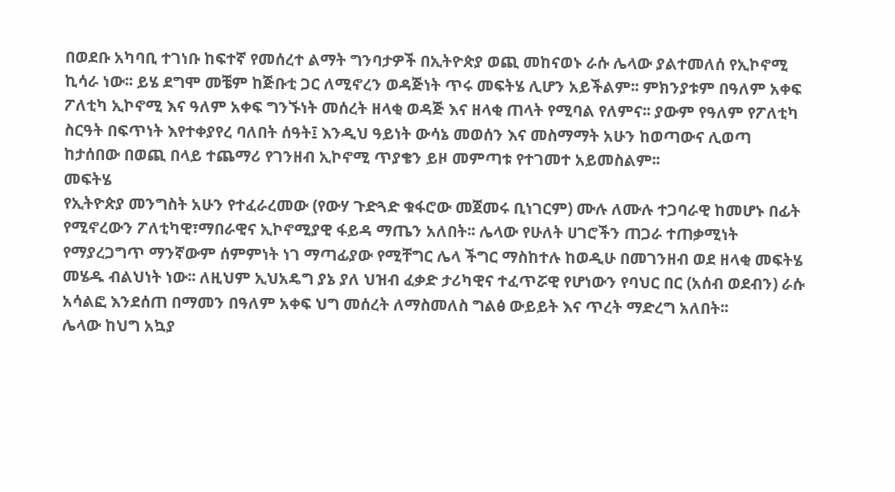በወደቡ አካባቢ ተገነቡ ከፍተኛ የመሰረተ ልማት ግንባታዎች በኢትዮጵያ ወጪ መከናወኑ ራሱ ሌላው ያልተመለሰ የኢኮኖሚ ኪሳራ ነው፡፡ ይሄ ደግሞ መቼም ከጅቡቲ ጋር ለሚኖረን ወዳጅነት ጥሩ መፍትሄ ሊሆን አይችልም፡፡ ምክንያቱም በዓለም አቀፍ ፖለቲካ ኢኮኖሚ እና ዓለም አቀፍ ግንኙነት መሰረት ዘላቂ ወዳጅ እና ዘላቂ ጠላት የሚባል የለምና፡፡ ያውም የዓለም የፖለቲካ ስርዓት በፍጥነት እየተቀያየረ ባለበት ሰዓት፤ እንዲህ ዓይነት ውሳኔ መወሰን እና መስማማት አሁን ከወጣውና ሊወጣ ከታሰበው በወጪ በላይ ተጨማሪ የገንዘብ ኢኮኖሚ ጥያቄን ይዞ መምጣቱ የተገመተ አይመስልም፡፡
መፍትሄ
የኢትዮጵያ መንግስት አሁን የተፈራረመው (የውሃ ጉድጓድ ቁፋሮው መጀመሩ ቢነገርም) ሙሉ ለሙሉ ተጋባራዊ ከመሆኑ በፊት የሚኖረውን ፖለቲካዊ፣ማበራዊና ኢኮኖሚያዊ ፋይዳ ማጤን አለበት፡፡ ሌላው የሁለት ሀገሮችን ጠጋራ ተጠቃሚነት የማያረጋግጥ ማንኛውም ሰምምነት ነገ ማጣፊያው የሚቸግር ሌላ ችግር ማስከተሉ ከወዲሁ በመገንዘብ ወደ ዘላቂ መፍትሄ መሄዱ ብልህነት ነው፡፡ ለዚህም ኢህአዴግ ያኔ ያለ ህዝብ ፈቃድ ታሪካዊና ተፈጥሯዊ የሆነውን የባህር በር (አሰብ ወደብን) ራሱ አሳልፎ እንደሰጠ በማመን በዓለም አቀፍ ህግ መሰረት ለማስመለስ ግልፅ ውይይት እና ጥረት ማድረግ አለበት፡፡
ሌላው ከህግ አኳያ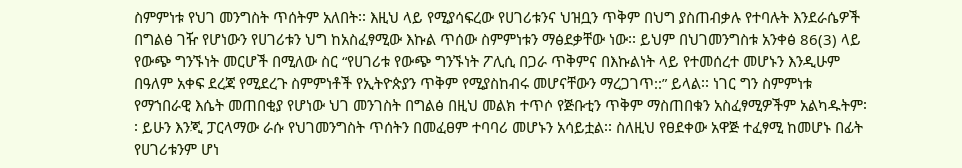ስምምነቱ የህገ መንግስት ጥሰትም አለበት፡፡ እዚህ ላይ የሚያሳፍረው የሀገሪቱንና ህዝቧን ጥቅም በህግ ያስጠብቃሉ የተባሉት እንደራሴዎች በግልፅ ገዥ የሆነውን የሀገሪቱን ህግ ከአስፈፃሚው እኩል ጥሰው ስምምነቱን ማፅደቃቸው ነው፡፡ ይህም በህገመንግስቱ አንቀፅ 86(3) ላይ የውጭ ግንኙነት መርሆች በሚለው ስር “የሀገሪቱ የውጭ ግንኙነት ፖሊሲ በጋራ ጥቅምና በእኩልነት ላይ የተመሰረተ መሆኑን እንዲሁም በዓለም አቀፍ ደረጃ የሚደረጉ ስምምነቶች የኢትዮጵያን ጥቅም የሚያስከብሩ መሆናቸውን ማረጋገጥ::” ይላል፡፡ ነገር ግን ስምምነቱ የማኀበራዊ እሴት መጠበቂያ የሆነው ህገ መንገስት በግልፅ በዚህ መልክ ተጥሶ የጅቡቲን ጥቅም ማስጠበቁን አስፈፃሚዎችም አልካዱትም፡፡ ይሁን እንጂ ፓርላማው ራሱ የህገመንግስት ጥሰትን በመፈፀም ተባባሪ መሆኑን አሳይቷል፡፡ ስለዚህ የፀደቀው አዋጅ ተፈፃሚ ከመሆኑ በፊት የሀገሪቱንም ሆነ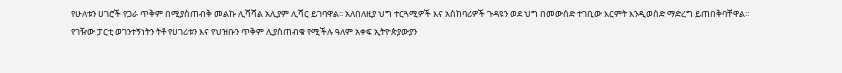የሁለቱን ሀገሮች የጋራ ጥቅም በሚያስጠብቅ መልኩ ሊሻሻል አሊያም ሊሻር ይገባዋል፡፡ አለበለዚያ ህግ ተርጓሚዎች እና አስከባሪዎች ጉዳዩን ወደ ህግ በመውሰድ ተገቢው እርምት እንዲወሰድ ማድረግ ይጠበቅባቸዋል፡፡
የገዥው ፓርቲ ወገንተኝነትን ትቶ የሀገሪቱን እና የህዝቡን ጥቅም ሊያስጠብቁ የሚችሉ ዓለም አቀፍ ኢትዮጵያውያን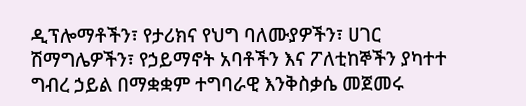ዲፕሎማቶችን፣ የታሪክና የህግ ባለሙያዎችን፣ ሀገር ሽማግሌዎችን፣ የኃይማኖት አባቶችን እና ፖለቲከኞችን ያካተተ ግብረ ኃይል በማቋቋም ተግባራዊ እንቅስቃሴ መጀመሩ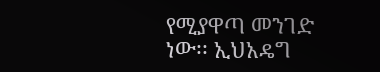የሚያዋጣ መንገድ ነው፡፡ ኢህአዴግ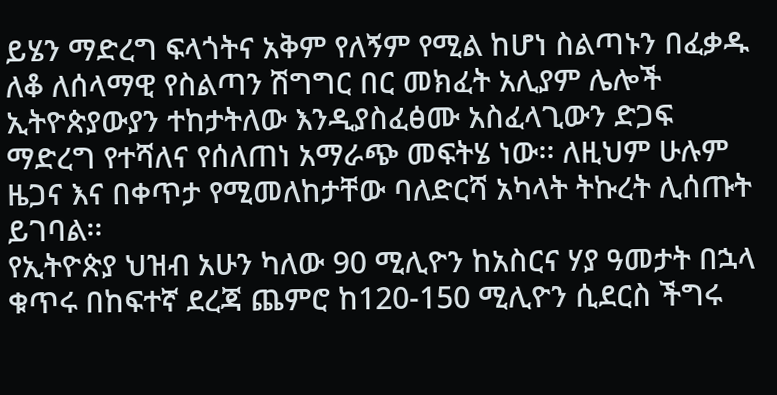ይሄን ማድረግ ፍላጎትና አቅም የለኝም የሚል ከሆነ ስልጣኑን በፈቃዱ ለቆ ለሰላማዊ የስልጣን ሽግግር በር መክፈት አሊያም ሌሎች ኢትዮጵያውያን ተከታትለው እንዲያስፈፅሙ አስፈላጊውን ድጋፍ ማድረግ የተሻለና የሰለጠነ አማራጭ መፍትሄ ነው፡፡ ለዚህም ሁሉም ዜጋና እና በቀጥታ የሚመለከታቸው ባለድርሻ አካላት ትኩረት ሊሰጡት ይገባል፡፡
የኢትዮጵያ ህዝብ አሁን ካለው 90 ሚሊዮን ከአስርና ሃያ ዓመታት በኋላ ቁጥሩ በከፍተኛ ደረጃ ጨምሮ ከ120-150 ሚሊዮን ሲደርስ ችግሩ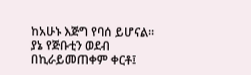ከአሁኑ እጅግ የባሰ ይሆናል፡፡ ያኔ የጅቡቲን ወደብ በኪራይመጠቀም ቀርቶ፤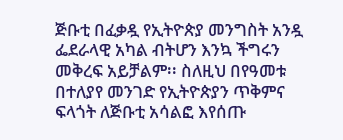ጅቡቲ በፈቃዷ የኢትዮጵያ መንግስት አንዷ ፌደራላዊ አካል ብትሆን እንኳ ችግሩን መቅረፍ አይቻልም፡፡ ስለዚህ በየዓመቱ በተለያየ መንገድ የኢትዮጵያን ጥቅምና ፍላጎት ለጅቡቲ አሳልፎ እየሰጡ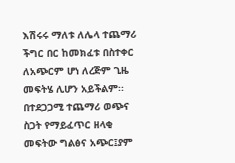እሽሩሩ ማለቱ ለሌላ ተጨማሪ ችግር በር ከመክፈቱ በስተቀር ለአጭርም ሆነ ለረጅም ጊዜ መፍትሄ ሊሆን አይችልም፡፡
በተደጋጋሚ ተጨማሪ ወጭና ስጋት የማይፈጥር ዘላቂ መፍትው ግልፅና አጭር፤ያም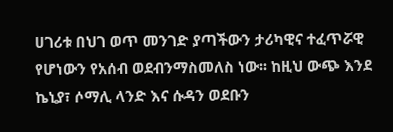ሀገሪቱ በህገ ወጥ መንገድ ያጣችውን ታሪካዊና ተፈጥሯዊ የሆነውን የአሰብ ወደብንማስመለስ ነው፡፡ ከዚህ ውጭ እንደ ኬኒያ፣ ሶማሊ ላንድ እና ሱዳን ወደቡን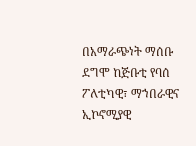በአማራጭነት ማሰቡ ደግሞ ከጅቡቲ የባሰ ፖለቲካዊ፣ ማኀበራዊና ኢኮኖሚያዊ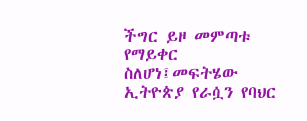ችግር ይዞ መምጣቱ የማይቀር ስለሆነ፤መፍትሄው ኢትዮጵያ የራሷን የባህር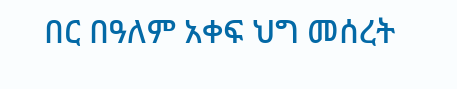በር በዓለም አቀፍ ህግ መሰረት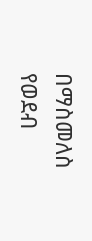በማስመለስ የወደብ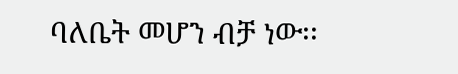ባለቤት መሆን ብቻ ነው፡፡